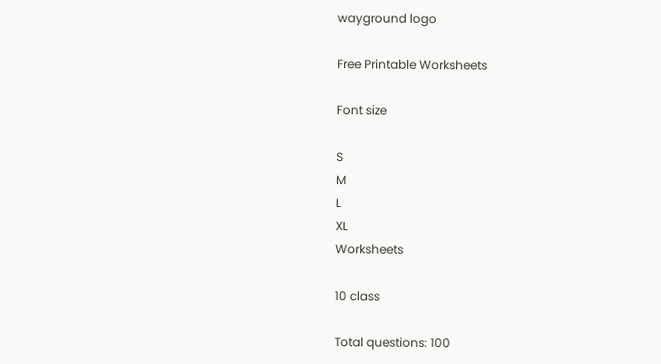wayground logo

Free Printable Worksheets

Font size

S
M
L
XL
Worksheets

10 class

Total questions: 100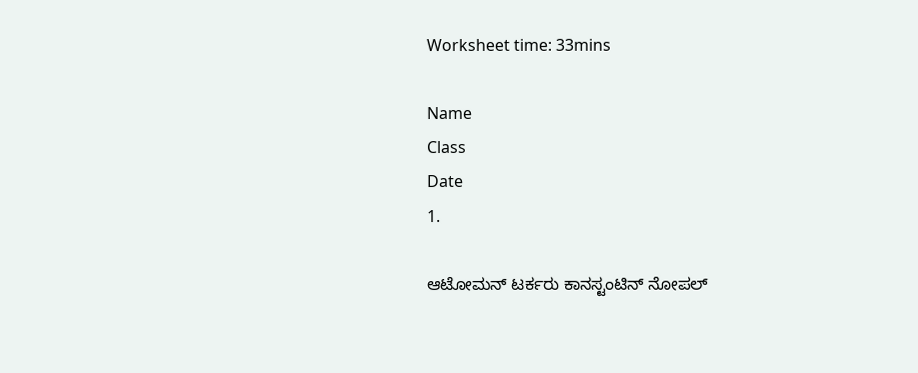Worksheet time: 33mins

Name
Class
Date
1.

ಆಟೋಮನ್‌ ಟರ್ಕರು ಕಾನಸ್ಟಂಟಿನ್‌ ನೋಪಲ್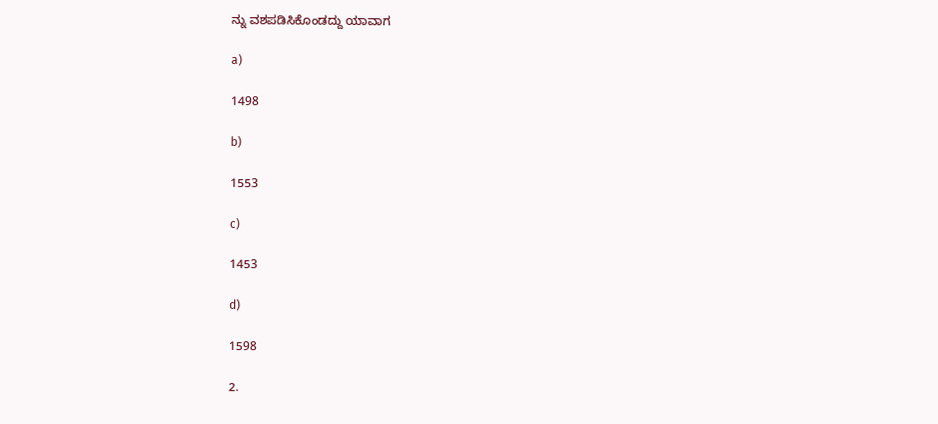ನ್ನು ವಶಪಡಿಸಿಕೊಂಡದ್ದು ಯಾವಾಗ

a)

1498

b)

1553

c)

1453

d)

1598

2.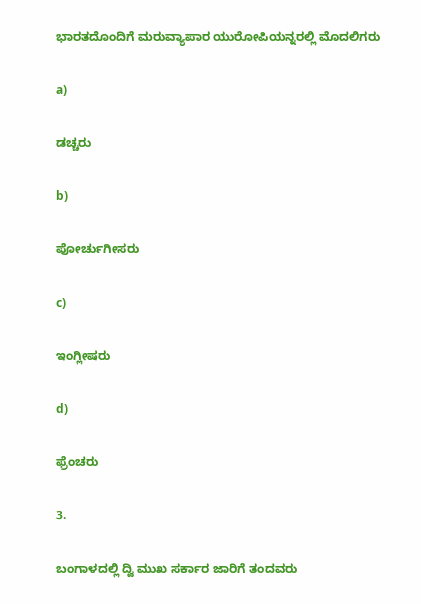ಭಾರತದೊಂದಿಗೆ ಮರುವ್ಯಾಪಾರ ಯುರೋಪಿಯನ್ನರಲ್ಲಿ ಮೊದಲಿಗರು

a)

ಡಚ್ಚರು

b)

ಪೋರ್ಚುಗೀಸರು

c)

ಇಂಗ್ಲೀಷರು

d)

ಫ್ರೆಂಚರು

3.

ಬಂಗಾಳದಲ್ಲಿ ದ್ವಿ ಮುಖ ಸರ್ಕಾರ ಜಾರಿಗೆ ತಂದವರು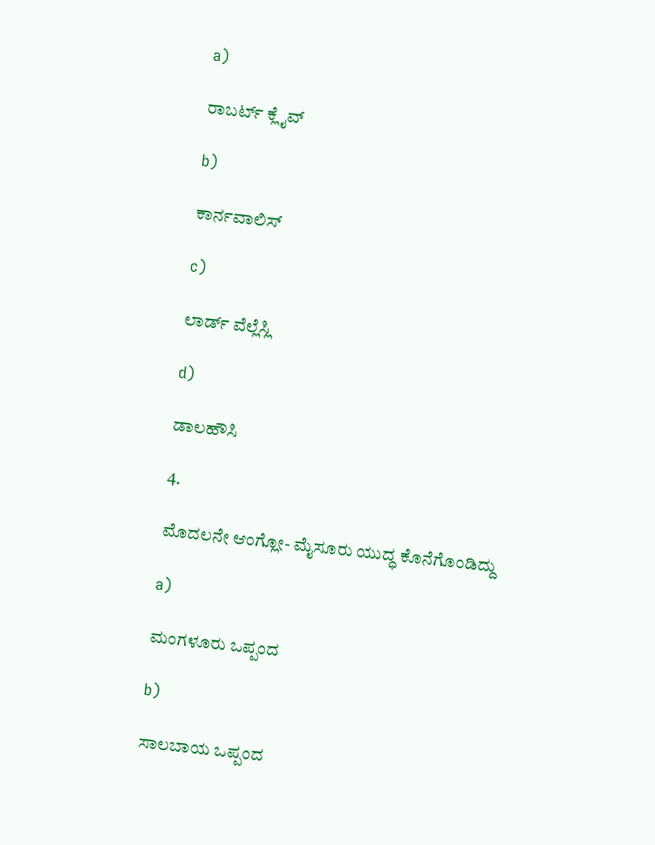a)

ರಾಬರ್ಟ್ ಕ್ಲೈವ್

b)

ಕಾರ್ನವಾಲಿಸ್

c)

ಲಾರ್ಡ್ ವೆಲ್ಲೆಸ್ಲಿ

d)

ಡಾಲಹೌಸಿ

4.

ಮೊದಲನೇ ಆಂಗ್ಲೋ- ಮೈಸೂರು ಯುದ್ಧ ಕೊನೆಗೊಂಡಿದ್ದು

a)

ಮಂಗಳೂರು ಒಪ್ಪಂದ

b)

ಸಾಲಬಾಯ ಒಪ್ಪಂದ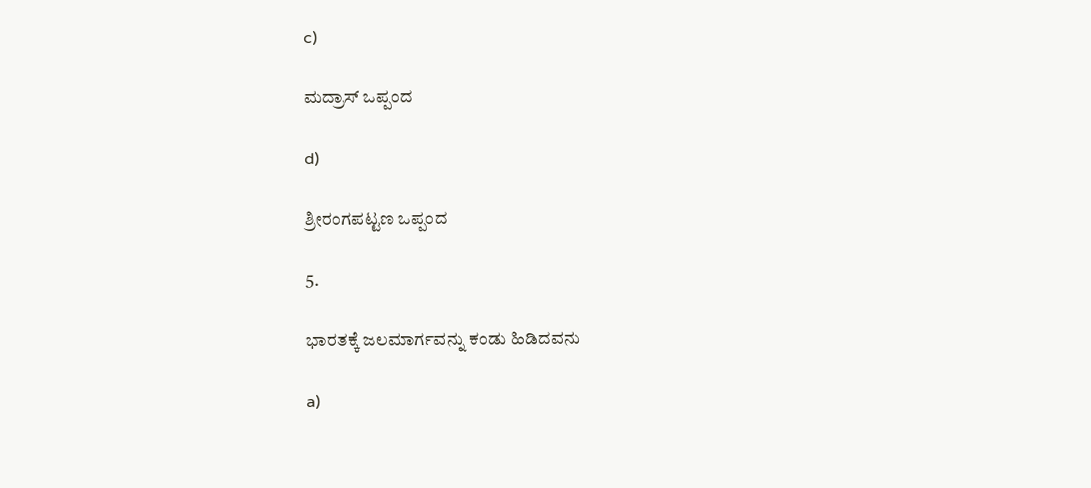c)

ಮದ್ರಾಸ್ ಒಪ್ಪಂದ

d)

ಶ್ರೀರಂಗಪಟ್ಟಣ ಒಪ್ಪಂದ

5.

ಭಾರತಕ್ಕೆ ಜಲಮಾರ್ಗವನ್ನು ಕಂಡು ಹಿಡಿದವನು

a)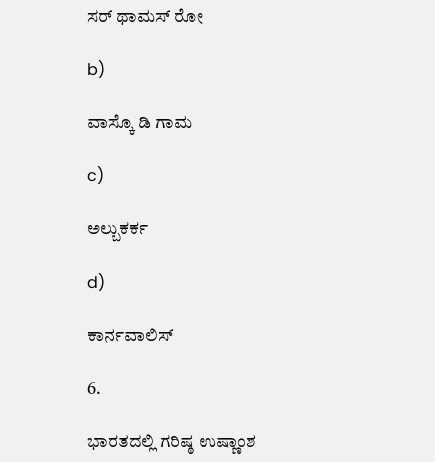ಸರ್ ಥಾಮಸ್ ರೋ

b)

ವಾಸ್ಕೊ ಡಿ ಗಾಮ

c)

ಅಲ್ಬುಕರ್ಕ

d)

ಕಾರ್ನವಾಲಿಸ್

6.

ಭಾರತದಲ್ಲಿ ಗರಿಷ್ಠ ಉಷ್ಣಾಂಶ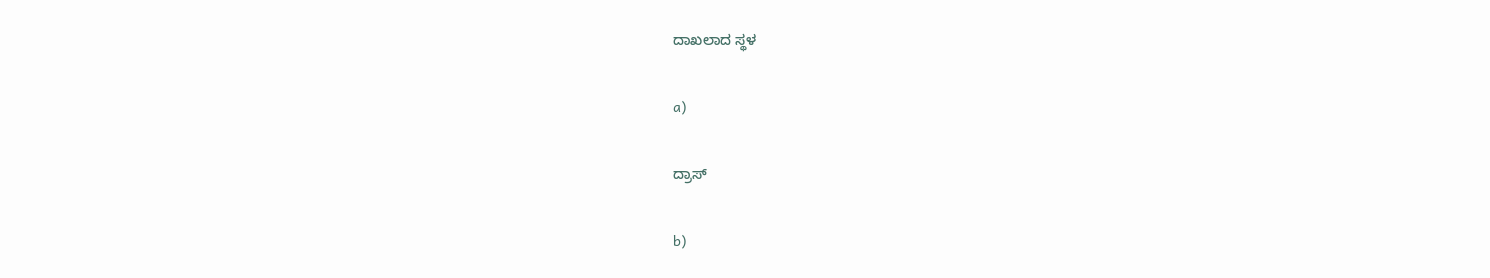ದಾಖಲಾದ ಸ್ಥಳ

a)

ದ್ರಾಸ್

b)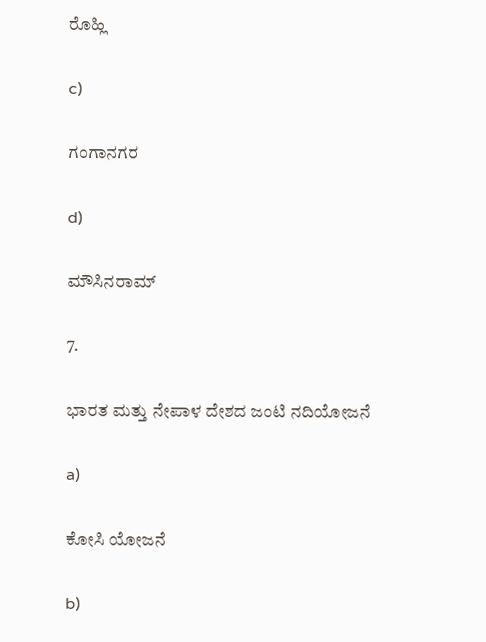ರೊಹ್ಲಿ

c)

ಗಂಗಾನಗರ

d)

ಮೌಸಿನರಾಮ್

7.

ಭಾರತ ಮತ್ತು ನೇಪಾಳ ದೇಶದ ಜಂಟಿ ನದಿಯೋಜನೆ

a)

ಕೋಸಿ ಯೋಜನೆ

b)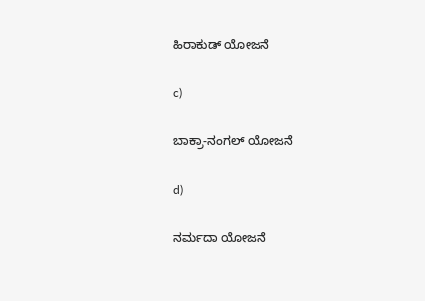ಹಿರಾಕುಡ್ ಯೋಜನೆ

c)

ಬಾಕ್ರಾ-ನಂಗಲ್ ಯೋಜನೆ

d)

ನರ್ಮದಾ ಯೋಜನೆ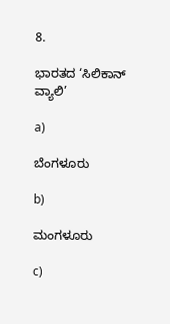8.

ಭಾರತದ ‘ಸಿಲಿಕಾನ್ ವ್ಯಾಲಿ’

a)

ಬೆಂಗಳೂರು

b)

ಮಂಗಳೂರು

c)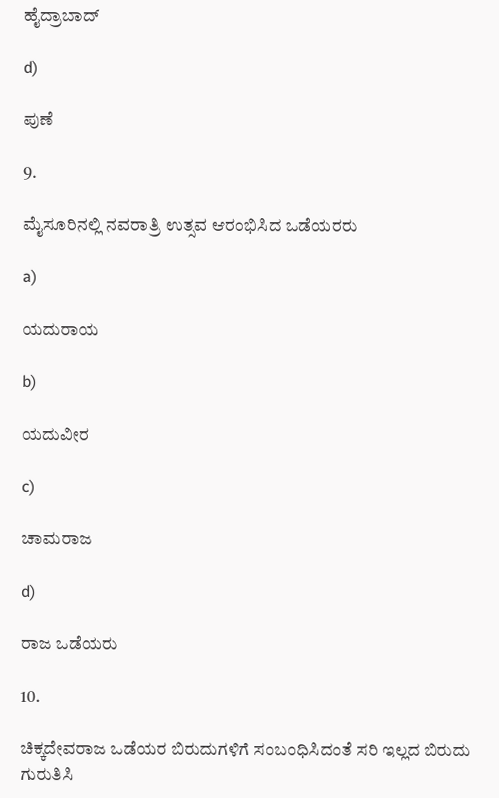ಹೈದ್ರಾಬಾದ್

d)

ಪುಣೆ

9.

ಮೈಸೂರಿನಲ್ಲಿ ನವರಾತ್ರಿ ಉತ್ಸವ ಆರಂಭಿಸಿದ ಒಡೆಯರರು

a)

ಯದುರಾಯ

b)

ಯದುವೀರ

c)

ಚಾಮರಾಜ

d)

ರಾಜ ಒಡೆಯರು

10.

ಚಿಕ್ಕದೇವರಾಜ ಒಡೆಯರ ಬಿರುದುಗಳಿಗೆ ಸಂಬಂಧಿಸಿದಂತೆ ಸರಿ ಇಲ್ಲದ ಬಿರುದು ಗುರುತಿಸಿ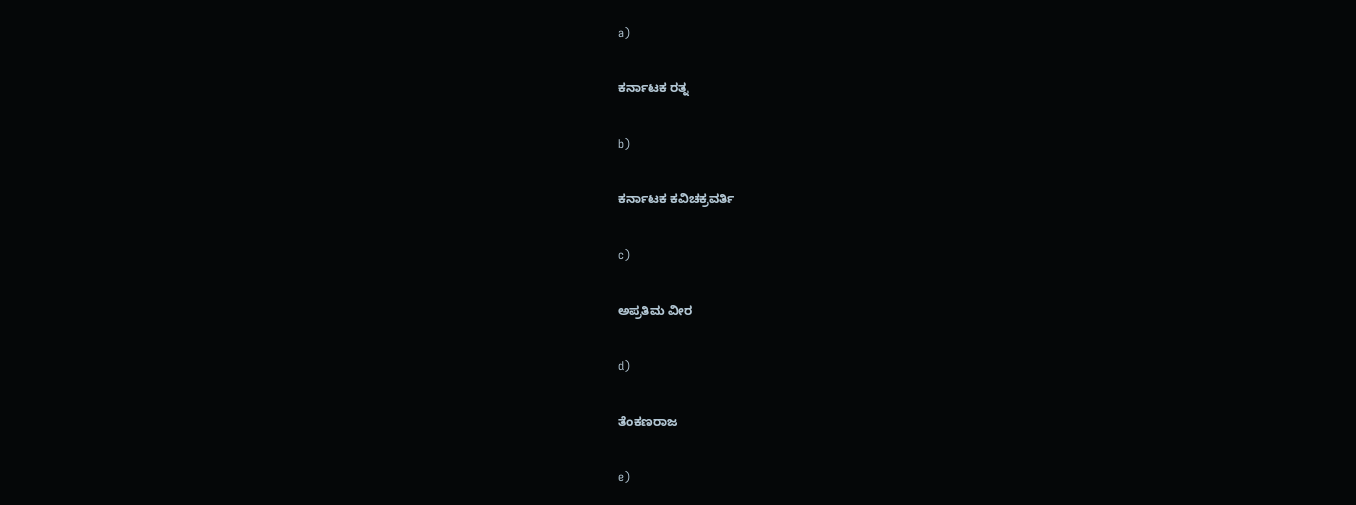a)

ಕರ್ನಾಟಕ ರತ್ನ

b)

ಕರ್ನಾಟಕ ಕವಿಚಕ್ರವರ್ತಿ

c)

ಅಪ್ರತಿಮ ವೀರ

d)

ತೆಂಕಣರಾಜ

e)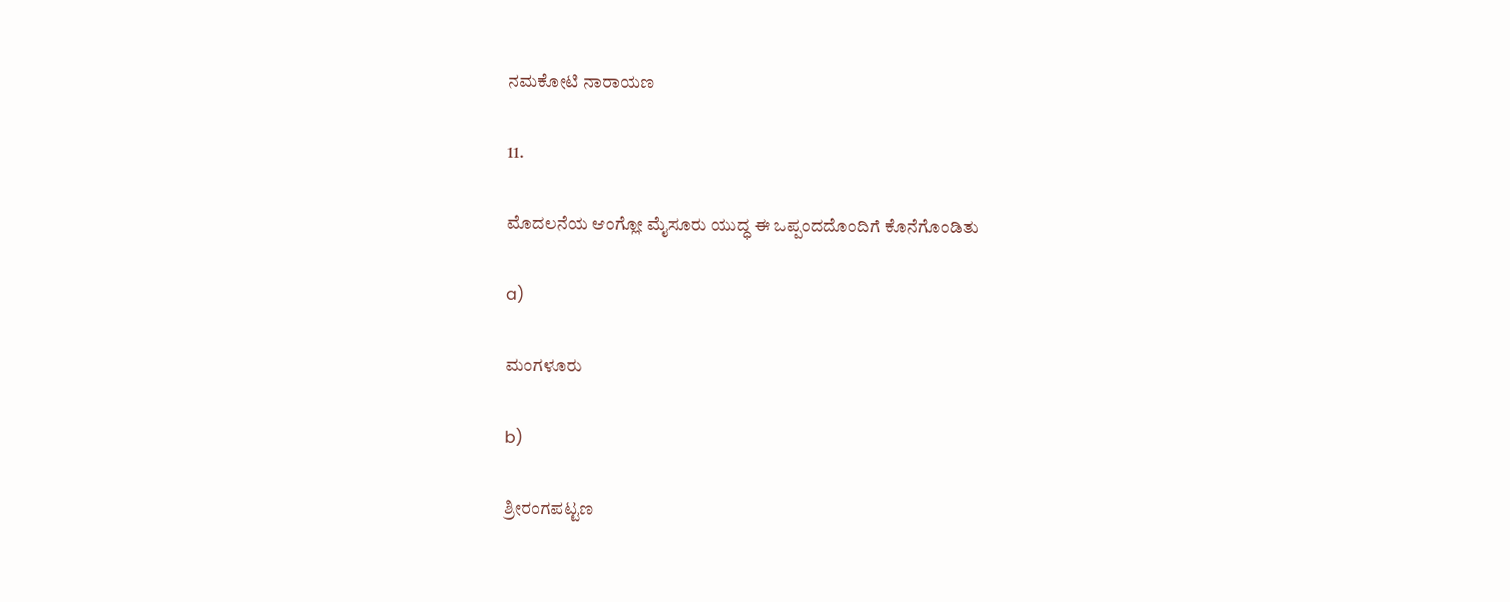ನಮಕೋಟಿ ನಾರಾಯಣ

11.

ಮೊದಲನೆಯ ಆಂಗ್ಲೋ ಮೈಸೂರು ಯುದ್ಧ ಈ ಒಪ್ಪಂದದೊಂದಿಗೆ ಕೊನೆಗೊಂಡಿತು

a)

ಮಂಗಳೂರು

b)

ಶ್ರೀರಂಗಪಟ್ಟಣ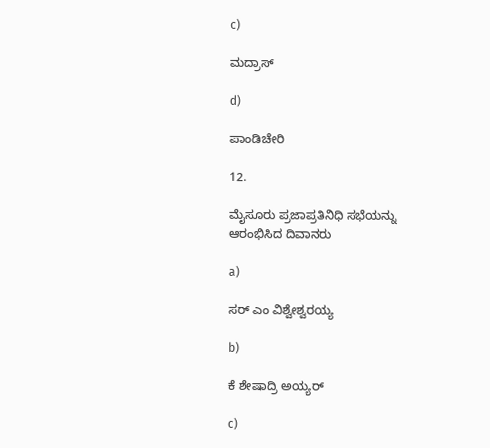c)

ಮದ್ರಾಸ್

d)

ಪಾಂಡಿಚೇರಿ

12.

ಮೈಸೂರು ಪ್ರಜಾಪ್ರತಿನಿಧಿ ಸಭೆಯನ್ನು ಆರಂಭಿಸಿದ ದಿವಾನರು

a)

ಸರ್ ಎಂ ವಿಶ್ವೇಶ್ವರಯ್ಯ

b)

ಕೆ ಶೇಷಾದ್ರಿ ಅಯ್ಯರ್

c)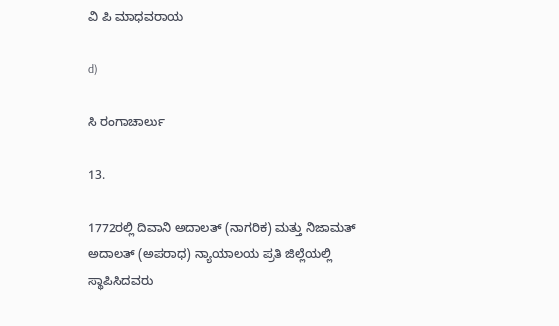ವಿ ಪಿ ಮಾಧವರಾಯ

d)

ಸಿ ರಂಗಾಚಾರ್ಲು

13.

1772ರಲ್ಲಿ ದಿವಾನಿ ಅದಾಲತ್ (ನಾಗರಿಕ) ಮತ್ತು ನಿಜಾಮತ್ ಅದಾಲತ್ (ಅಪರಾಧ) ನ್ಯಾಯಾಲಯ ಪ್ರತಿ ಜಿಲ್ಲೆಯಲ್ಲಿ ಸ್ಥಾಪಿಸಿದವರು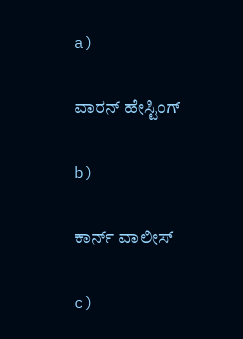a)

ವಾರನ್ ಹೇಸ್ಟಿಂಗ್

b)

ಕಾರ್ನ್ ವಾಲೀಸ್

c)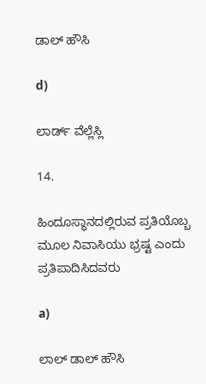ಡಾಲ್ ಹೌಸಿ

d)

ಲಾರ್ಡ್ ವೆಲ್ಲೆಸ್ಲಿ

14.

ಹಿಂದೂಸ್ಥಾನದಲ್ಲಿರುವ ಪ್ರತಿಯೊಬ್ಬ ಮೂಲ ನಿವಾಸಿಯು ಭ್ರಷ್ಟ ಎಂದು ಪ್ರತಿಪಾದಿಸಿದವರು

a)

ಲಾಲ್ ಡಾಲ್ ಹೌಸಿ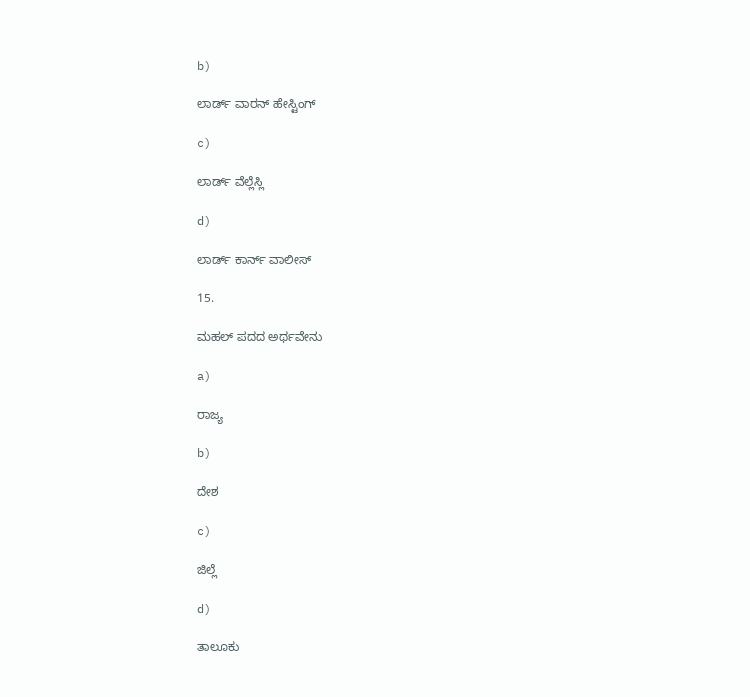b)

ಲಾರ್ಡ್ ವಾರನ್ ಹೇಸ್ಟಿಂಗ್

c)

ಲಾರ್ಡ್ ವೆಲ್ಲೆಸ್ಲಿ

d)

ಲಾರ್ಡ್ ಕಾರ್ನ್ ವಾಲೀಸ್

15.

ಮಹಲ್ ಪದದ ಅರ್ಥವೇನು

a)

ರಾಜ್ಯ

b)

ದೇಶ

c)

ಜಿಲ್ಲೆ

d)

ತಾಲೂಕು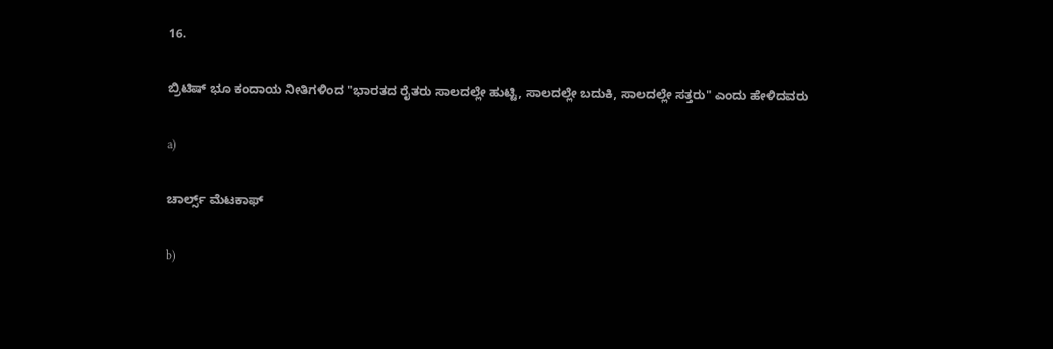16.

ಬ್ರಿಟಿಷ್ ಭೂ ಕಂದಾಯ ನೀತಿಗಳಿಂದ "ಭಾರತದ ರೈತರು ಸಾಲದಲ್ಲೇ ಹುಟ್ಟಿ, ಸಾಲದಲ್ಲೇ ಬದುಕಿ, ಸಾಲದಲ್ಲೇ ಸತ್ತರು" ಎಂದು ಹೇಳಿದವರು

a)

ಚಾರ್ಲ್ಸ್ ಮೆಟಕಾಫ್

b)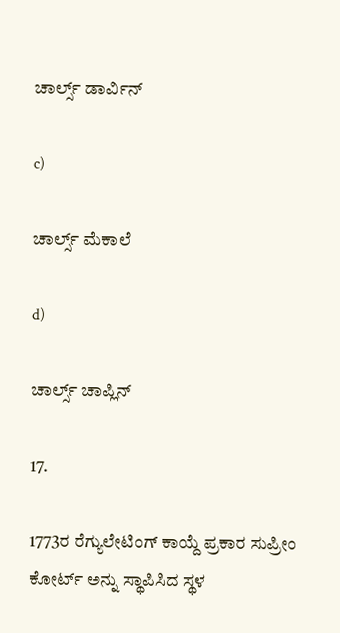ಚಾರ್ಲ್ಸ್ ಡಾರ್ವಿನ್

c)

ಚಾರ್ಲ್ಸ್ ಮೆಕಾಲೆ

d)

ಚಾರ್ಲ್ಸ್ ಚಾಪ್ಲಿನ್

17.

1773ರ ರೆಗ್ಯುಲೇಟಿಂಗ್ ಕಾಯ್ದೆ ಪ್ರಕಾರ ಸುಪ್ರೀಂ ಕೋರ್ಟ್ ಅನ್ನು ಸ್ಥಾಪಿಸಿದ ಸ್ಥಳ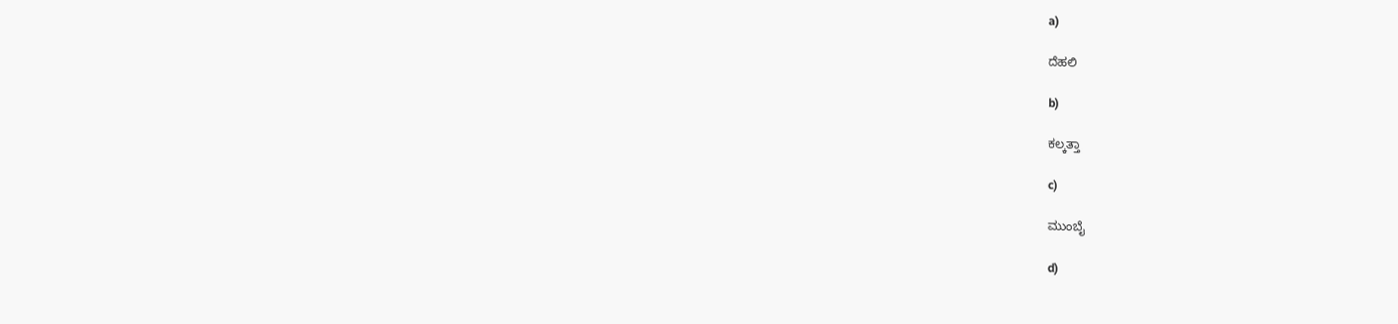a)

ದೆಹಲಿ

b)

ಕಲ್ಕತ್ತಾ

c)

ಮುಂಬೈ

d)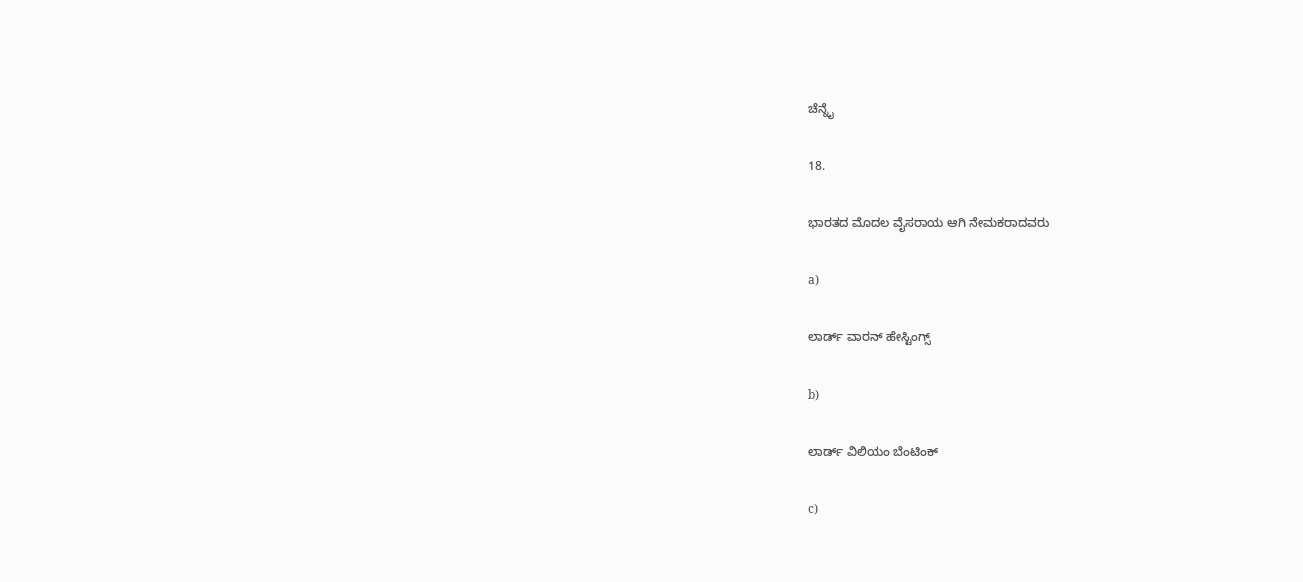ಚೆನ್ನೈ

18.

ಭಾರತದ ಮೊದಲ ವೈಸರಾಯ ಆಗಿ ನೇಮಕರಾದವರು

a)

ಲಾರ್ಡ್ ವಾರನ್ ಹೇಸ್ಟಿಂಗ್ಸ್

b)

ಲಾರ್ಡ್ ವಿಲಿಯಂ ಬೆಂಟಿಂಕ್

c)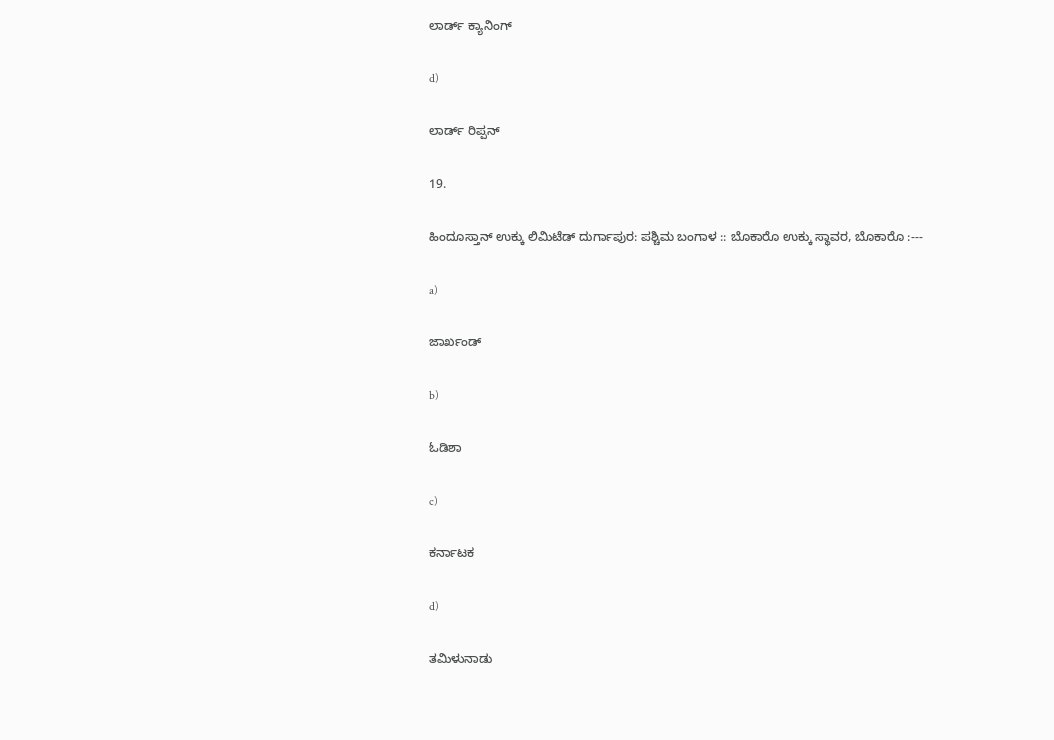ಲಾರ್ಡ್ ಕ್ಯಾನಿಂಗ್

d)

ಲಾರ್ಡ್ ರಿಪ್ಪನ್

19.

ಹಿಂದೂಸ್ತಾನ್ ಉಕ್ಕು ಲಿಮಿಟೆಡ್ ದುರ್ಗಾಪುರ: ಪಶ್ಚಿಮ ಬಂಗಾಳ :: ಬೊಕಾರೊ ಉಕ್ಕು ಸ್ಥಾವರ, ಬೊಕಾರೊ :---

a)

ಜಾರ್ಖಂಡ್

b)

ಓಡಿಶಾ

c)

ಕರ್ನಾಟಕ

d)

ತಮಿಳುನಾಡು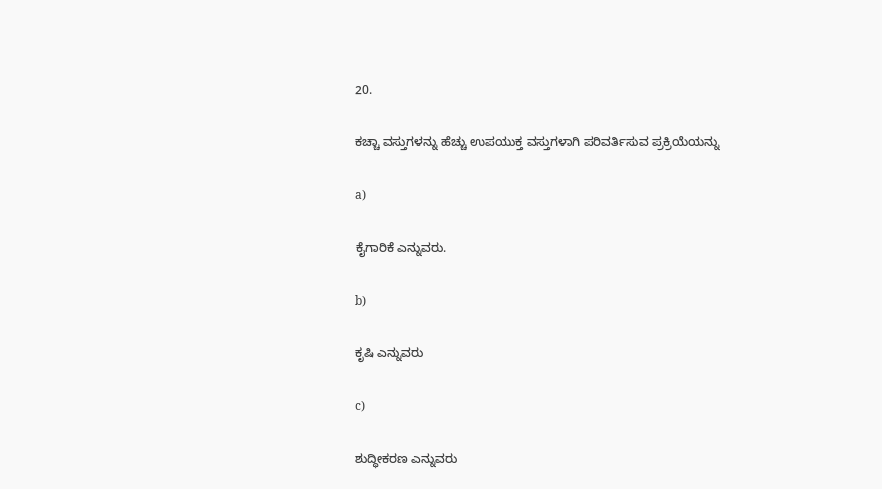20.

ಕಚ್ಚಾ ವಸ್ತುಗಳನ್ನು ಹೆಚ್ಚು ಉಪಯುಕ್ತ ವಸ್ತುಗಳಾಗಿ ಪರಿವರ್ತಿಸುವ ಪ್ರಕ್ರಿಯೆಯನ್ನು

a)

ಕೈಗಾರಿಕೆ ಎನ್ನುವರು.

b)

ಕೃಷಿ ಎನ್ನುವರು

c)

ಶುದ್ಧೀಕರಣ ಎನ್ನುವರು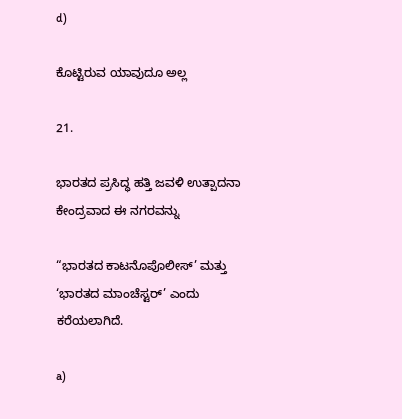d)

ಕೊಟ್ಟಿರುವ ಯಾವುದೂ ಅಲ್ಲ

21.

ಭಾರತದ ಪ್ರಸಿದ್ಧ ಹತ್ತಿ ಜವಳಿ ಉತ್ಪಾದನಾ ಕೇಂದ್ರವಾದ ಈ ನಗರವನ್ನು

“ಭಾರತದ ಕಾಟನೊಪೊಲೀಸ್’ ಮತ್ತು ‘ಭಾರತದ ಮಾಂಚೆಸ್ಟರ್’ ಎಂದು ಕರೆಯಲಾಗಿದೆ.

a)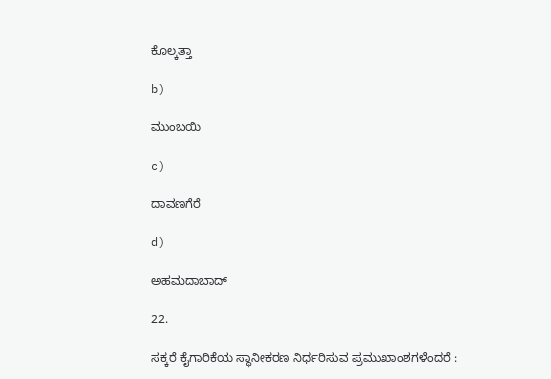ಕೊಲ್ಕತ್ತಾ

b)

ಮುಂಬಯಿ

c)

ದಾವಣಗೆರೆ

d)

ಅಹಮದಾಬಾದ್

22.

ಸಕ್ಕರೆ ಕೈಗಾರಿಕೆಯ ಸ್ಥಾನೀಕರಣ ನಿರ್ಧರಿಸುವ ಪ್ರಮುಖಾಂಶಗಳೆಂದರೆ :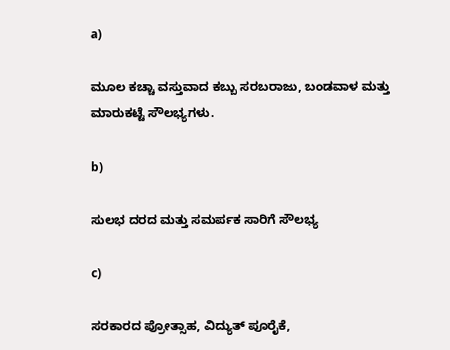a)

ಮೂಲ ಕಚ್ಚಾ ವಸ್ತುವಾದ ಕಬ್ಬು ಸರಬರಾಜು, ಬಂಡವಾಳ ಮತ್ತು ಮಾರುಕಟ್ಟೆ ಸೌಲಭ್ಯಗಳು.

b)

ಸುಲಭ ದರದ ಮತ್ತು ಸಮರ್ಪಕ ಸಾರಿಗೆ ಸೌಲಭ್ಯ

c)

ಸರಕಾರದ ಪ್ರೋತ್ಸಾಹ, ವಿದ್ಯುತ್ ಪೂರೈಕೆ,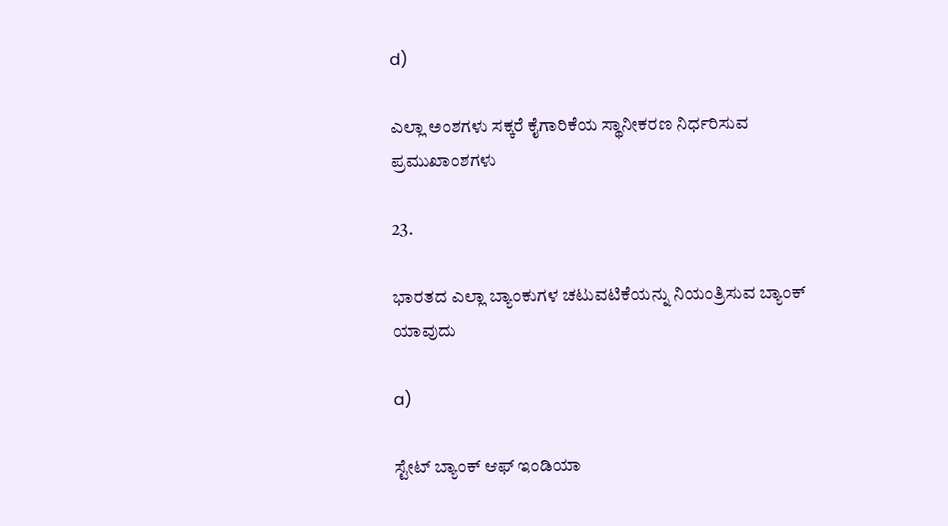d)

ಎಲ್ಲಾ ಅಂಶಗಳು ಸಕ್ಕರೆ ಕೈಗಾರಿಕೆಯ ಸ್ಥಾನೀಕರಣ ನಿರ್ಧರಿಸುವ ಪ್ರಮುಖಾಂಶಗಳು

23.

ಭಾರತದ ಎಲ್ಲಾ ಬ್ಯಾಂಕುಗಳ ಚಟುವಟಿಕೆಯನ್ನು ನಿಯಂತ್ರಿಸುವ ಬ್ಯಾಂಕ್ ಯಾವುದು

a)

ಸ್ಟೇಟ್ ಬ್ಯಾಂಕ್ ಆಫ್ ಇಂಡಿಯಾ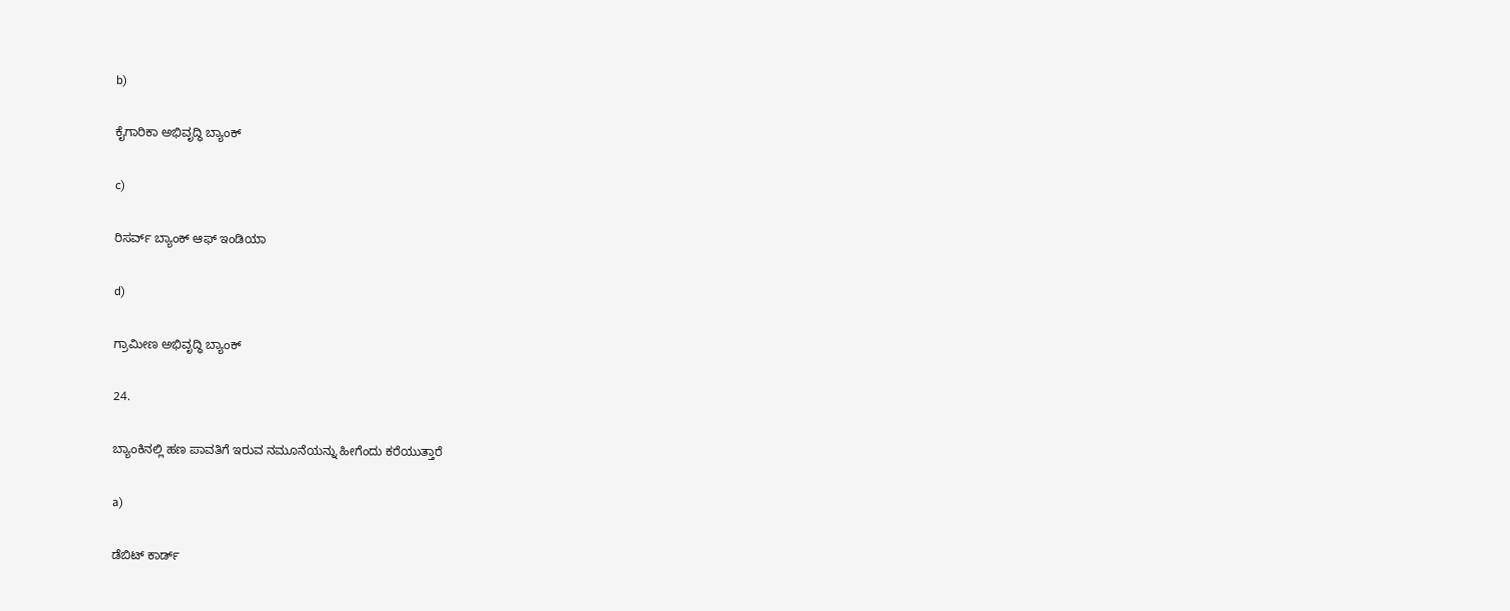b)

ಕೈಗಾರಿಕಾ ಅಭಿವೃದ್ಧಿ ಬ್ಯಾಂಕ್

c)

ರಿಸರ್ವ್ ಬ್ಯಾಂಕ್ ಆಫ್ ಇಂಡಿಯಾ

d)

ಗ್ರಾಮೀಣ ಅಭಿವೃದ್ಧಿ ಬ್ಯಾಂಕ್

24.

ಬ್ಯಾಂಕಿನಲ್ಲಿ ಹಣ ಪಾವತಿಗೆ ಇರುವ ನಮೂನೆಯನ್ನು ಹೀಗೆಂದು ಕರೆಯುತ್ತಾರೆ

a)

ಡೆಬಿಟ್ ಕಾರ್ಡ್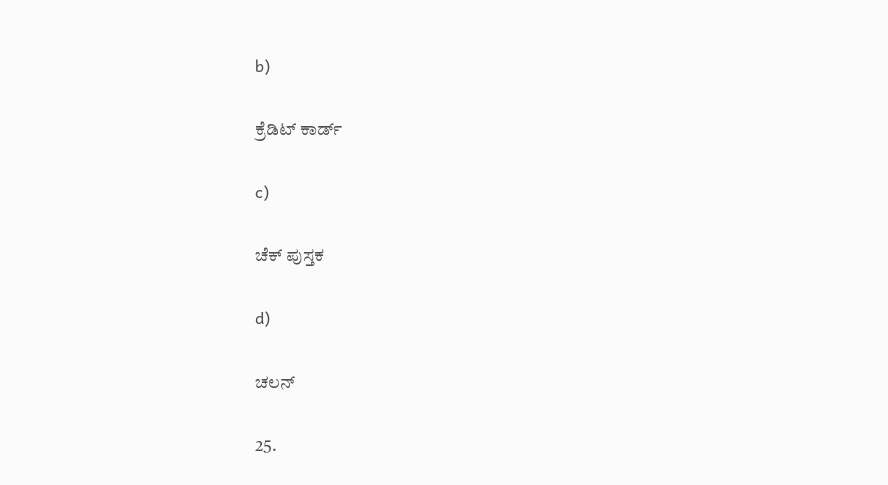b)

ಕ್ರೆಡಿಟ್ ಕಾರ್ಡ್

c)

ಚೆಕ್ ಪುಸ್ತಕ

d)

ಚಲನ್

25.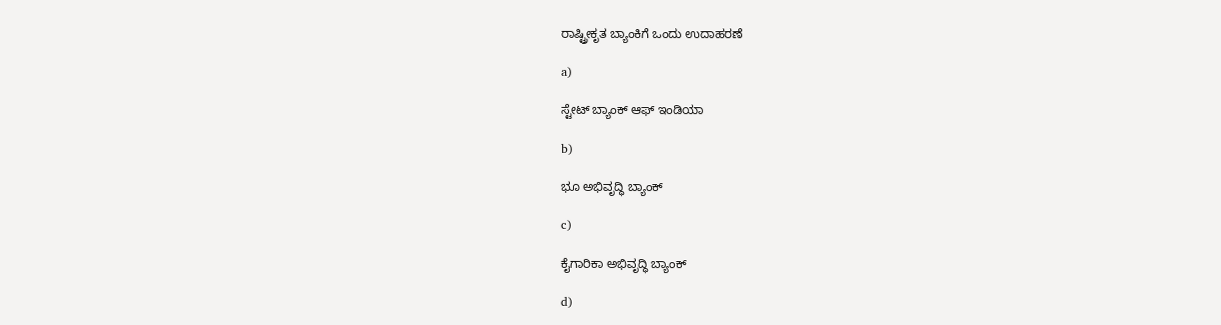ರಾಷ್ಟ್ರೀಕೃತ ಬ್ಯಾಂಕಿಗೆ ಒಂದು ಉದಾಹರಣೆ

a)

ಸ್ಟೇಟ್ ಬ್ಯಾಂಕ್ ಆಫ್ ಇಂಡಿಯಾ

b)

ಭೂ ಅಭಿವೃದ್ಧಿ ಬ್ಯಾಂಕ್

c)

ಕೈಗಾರಿಕಾ ಅಭಿವೃದ್ಧಿ ಬ್ಯಾಂಕ್

d)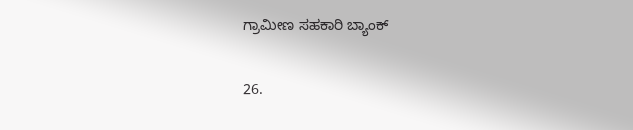ಗ್ರಾಮೀಣ ಸಹಕಾರಿ ಬ್ಯಾಂಕ್

26.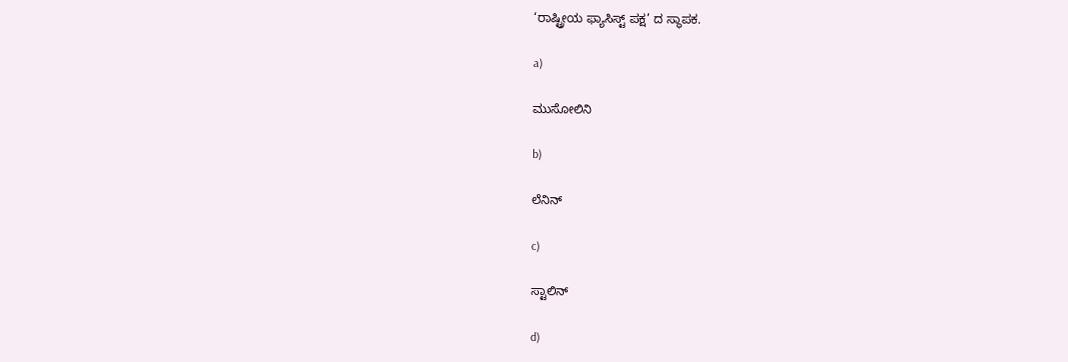‘ರಾಷ್ಟ್ರೀಯ ಫ್ಯಾಸಿಸ್ಟ್ ಪಕ್ಷ’ ದ ಸ್ಥಾಪಕ.

a)

ಮುಸೋಲಿನಿ

b)

ಲೆನಿನ್

c)

ಸ್ಟಾಲಿನ್

d)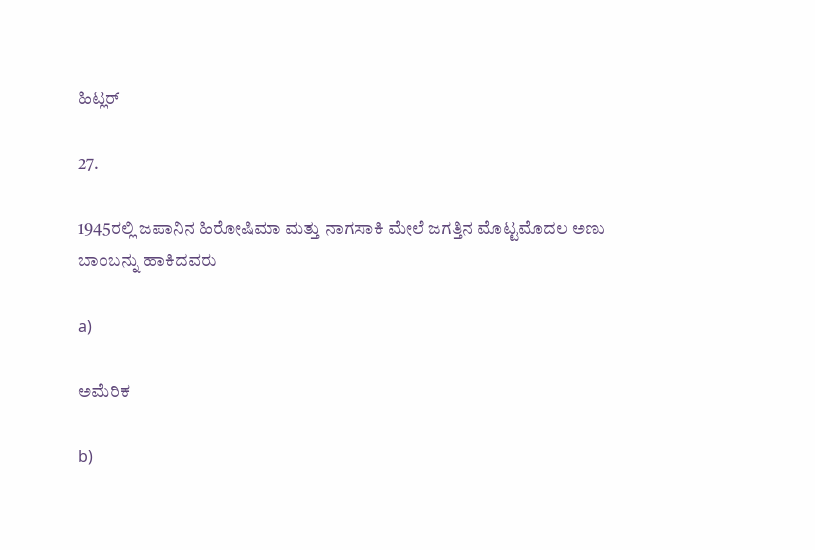ಹಿಟ್ಲರ್

27.

1945ರಲ್ಲಿ ಜಪಾನಿನ ಹಿರೋಷಿಮಾ ಮತ್ತು ನಾಗಸಾಕಿ ಮೇಲೆ ಜಗತ್ತಿನ ಮೊಟ್ಟಮೊದಲ ಅಣು ಬಾಂಬನ್ನು ಹಾಕಿದವರು

a)

ಅಮೆರಿಕ

b)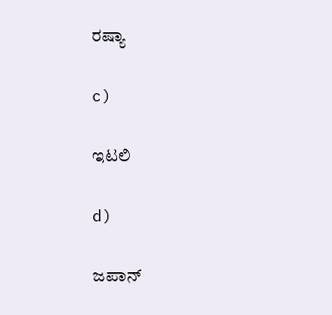ರಷ್ಯಾ

c)

ಇಟಲಿ

d)

ಜಪಾನ್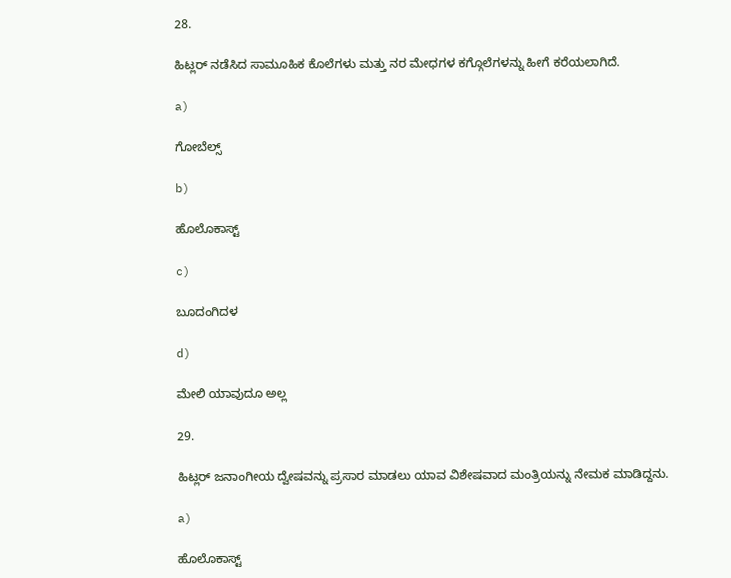28.

ಹಿಟ್ಲರ್ ನಡೆಸಿದ ಸಾಮೂಹಿಕ ಕೊಲೆಗಳು ಮತ್ತು ನರ ಮೇಧಗಳ ಕಗ್ಗೊಲೆಗಳನ್ನು ಹೀಗೆ ಕರೆಯಲಾಗಿದೆ.

a)

ಗೋಬೆಲ್ಸ್

b)

ಹೊಲೊಕಾಸ್ಟ್

c)

ಬೂದಂಗಿದಳ

d)

ಮೇಲಿ ಯಾವುದೂ ಅಲ್ಲ

29.

ಹಿಟ್ಲರ್ ಜನಾಂಗೀಯ ದ್ವೇಷವನ್ನು ಪ್ರಸಾರ ಮಾಡಲು ಯಾವ ವಿಶೇಷವಾದ ಮಂತ್ರಿಯನ್ನು ನೇಮಕ ಮಾಡಿದ್ದನು.

a)

ಹೊಲೊಕಾಸ್ಟ್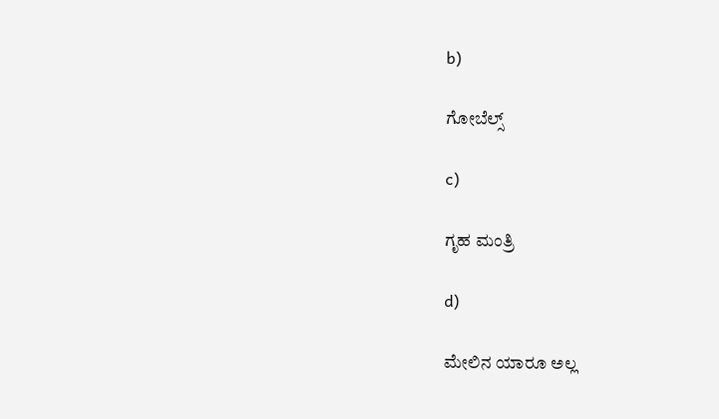b)

ಗೋಬೆಲ್ಸ್

c)

ಗೃಹ ಮಂತ್ರಿ

d)

ಮೇಲಿನ ಯಾರೂ ಅಲ್ಲ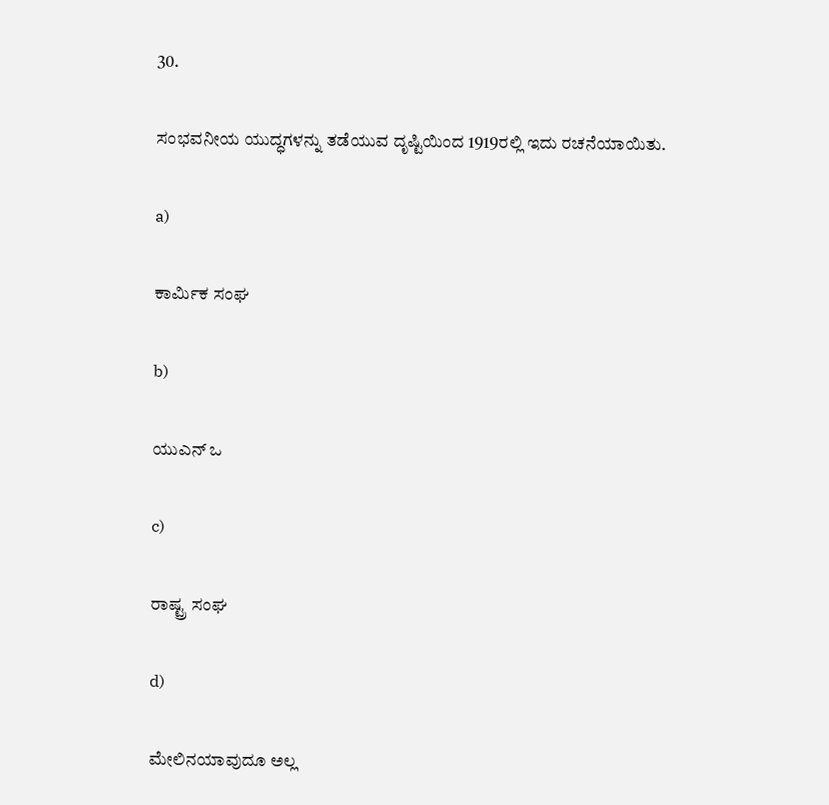30.

ಸಂಭವನೀಯ ಯುದ್ಧಗಳನ್ನು ತಡೆಯುವ ದೃಷ್ಟಿಯಿಂದ 1919ರಲ್ಲಿ ಇದು ರಚನೆಯಾಯಿತು.

a)

ಕಾರ್ಮಿಕ ಸಂಘ

b)

ಯುಎನ್ ಒ

c)

ರಾಷ್ಟ್ರ ಸಂಘ

d)

ಮೇಲಿನಯಾವುದೂ ಅಲ್ಲ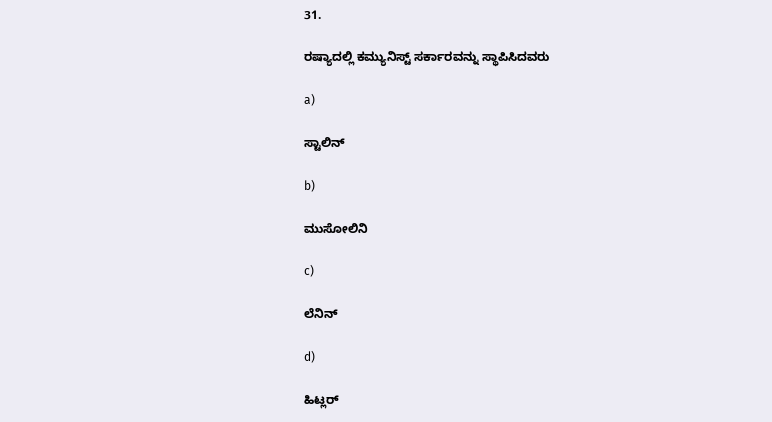31.

ರಷ್ಯಾದಲ್ಲಿ ಕಮ್ಯುನಿಸ್ಟ್ ಸರ್ಕಾರವನ್ನು ಸ್ಥಾಪಿಸಿದವರು

a)

ಸ್ಟಾಲಿನ್

b)

ಮುಸೋಲಿನಿ

c)

ಲೆನಿನ್

d)

ಹಿಟ್ಲರ್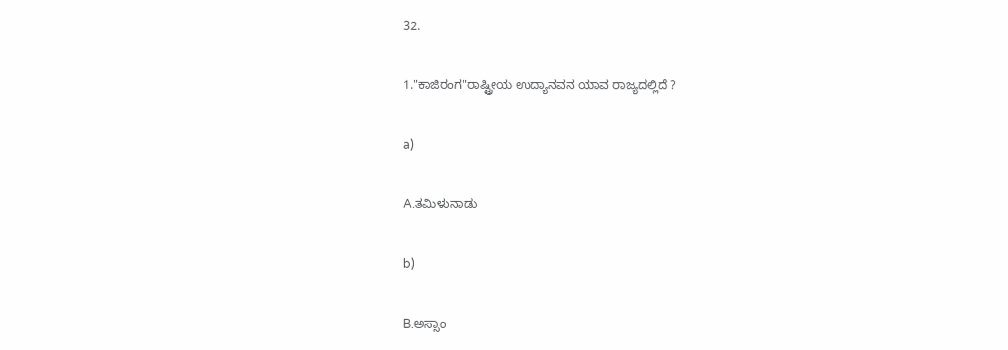32.

1."ಕಾಜಿರಂಗ"ರಾಷ್ಟ್ರೀಯ ಉದ್ಯಾನವನ ಯಾವ ರಾಜ್ಯದಲ್ಲಿದೆ ?

a)

A.ತಮಿಳುನಾಡು

b)

B.ಅಸ್ಸಾಂ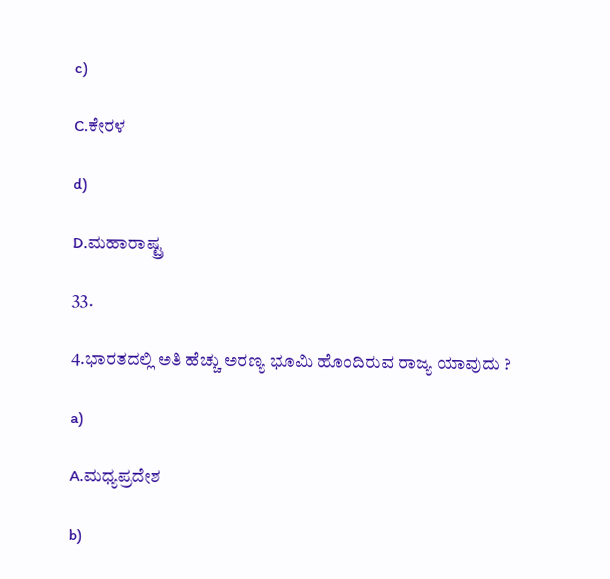c)

C.ಕೇರಳ

d)

D.ಮಹಾರಾಷ್ಟ್ರ

33.

4.ಭಾರತದಲ್ಲಿ ಅತಿ ಹೆಚ್ಚು ಅರಣ್ಯ ಭೂಮಿ ಹೊಂದಿರುವ ರಾಜ್ಯ ಯಾವುದು ?

a)

A.ಮಧ್ಯಪ್ರದೇಶ

b)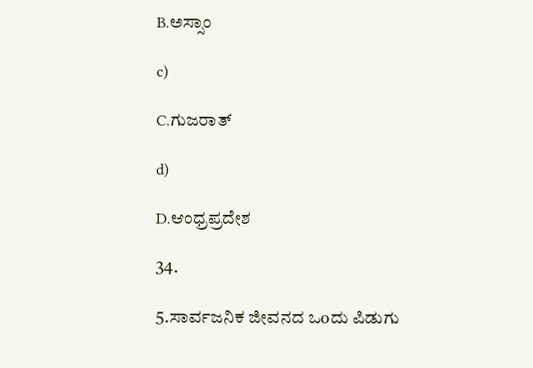B.ಅಸ್ಸಾಂ

c)

C.ಗುಜರಾತ್

d)

D.ಆಂಧ್ರಪ್ರದೇಶ

34.

5.ಸಾರ್ವಜನಿಕ ಜೀವನದ ಒoದು ಪಿಡುಗು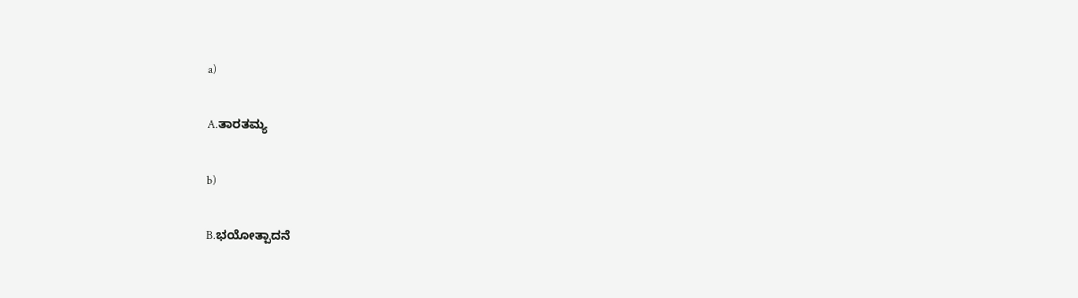a)

A.ತಾರತಮ್ಯ

b)

B.ಭಯೋತ್ಪಾದನೆ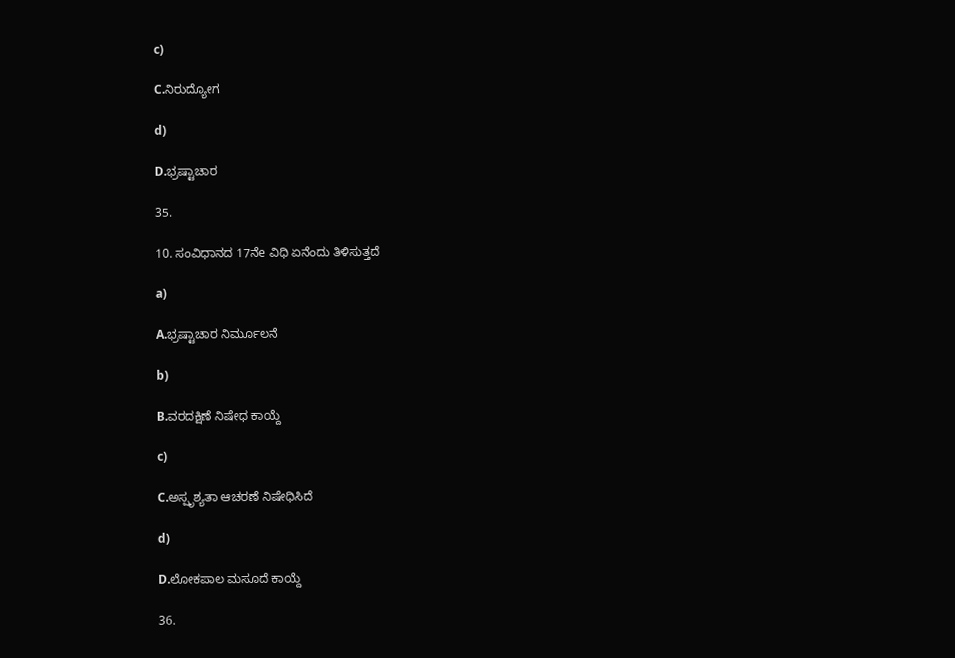c)

C.ನಿರುದ್ಯೋಗ

d)

D.ಭ್ರಷ್ಟಾಚಾರ

35.

10. ಸಂವಿಧಾನದ 17ನೆe ವಿಧಿ ಏನೆಂದು ತಿಳಿಸುತ್ತದೆ

a)

A.ಭ್ರಷ್ಟಾಚಾರ ನಿರ್ಮೂಲನೆ

b)

B.ವರದಕ್ಷಿಣೆ ನಿಷೇಧ ಕಾಯ್ದೆ

c)

C.ಅಸ್ಪೃಶ್ಯತಾ ಆಚರಣೆ ನಿಷೇಧಿಸಿದೆ

d)

D.ಲೋಕಪಾಲ ಮಸೂದೆ ಕಾಯ್ದೆ

36.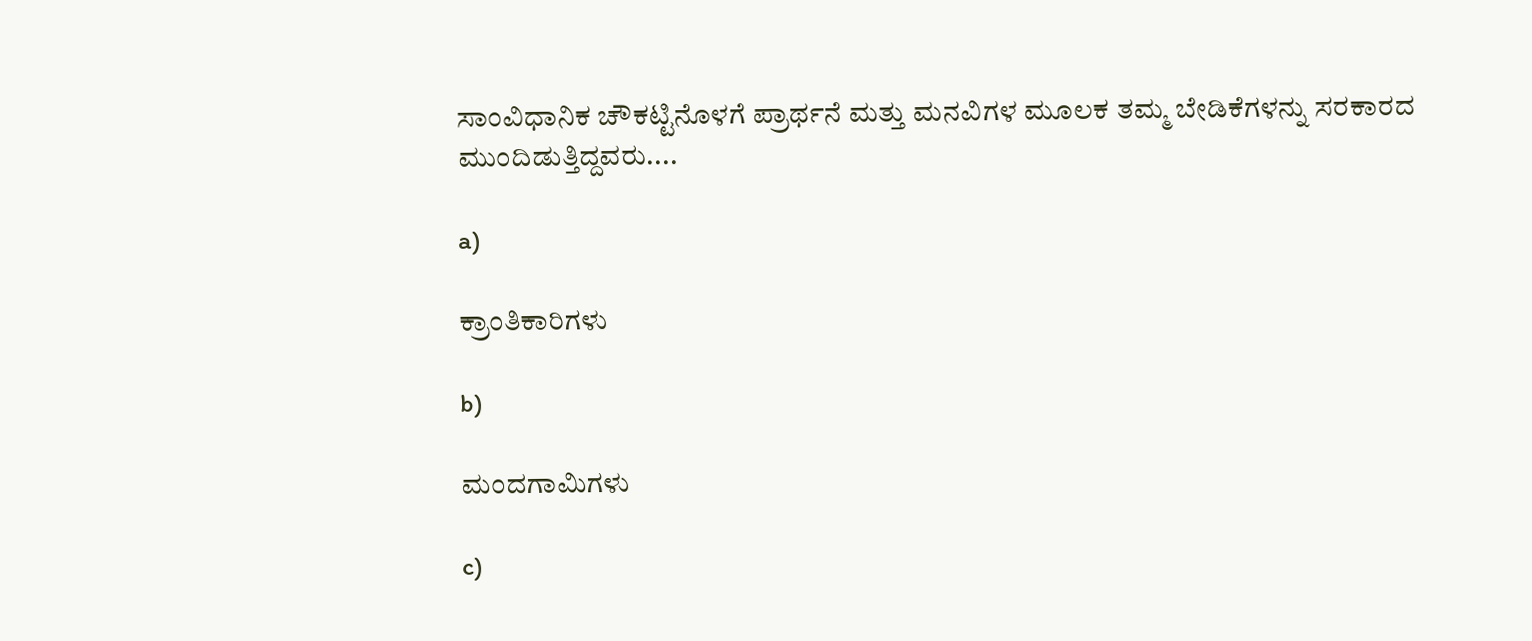ಸಾಂವಿಧಾನಿಕ ಚೌಕಟ್ಟಿನೊಳಗೆ ಪ್ರಾರ್ಥನೆ ಮತ್ತು ಮನವಿಗಳ ಮೂಲಕ ತಮ್ಮ ಬೇಡಿಕೆಗಳನ್ನು ಸರಕಾರದ ಮುಂದಿಡುತ್ತಿದ್ದವರು....

a)

ಕ್ರಾಂತಿಕಾರಿಗಳು

b)

ಮಂದಗಾಮಿಗಳು

c)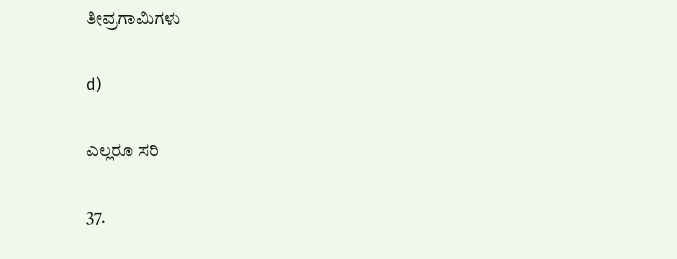ತೀವ್ರಗಾಮಿಗಳು

d)

ಎಲ್ಲರೂ ಸರಿ

37.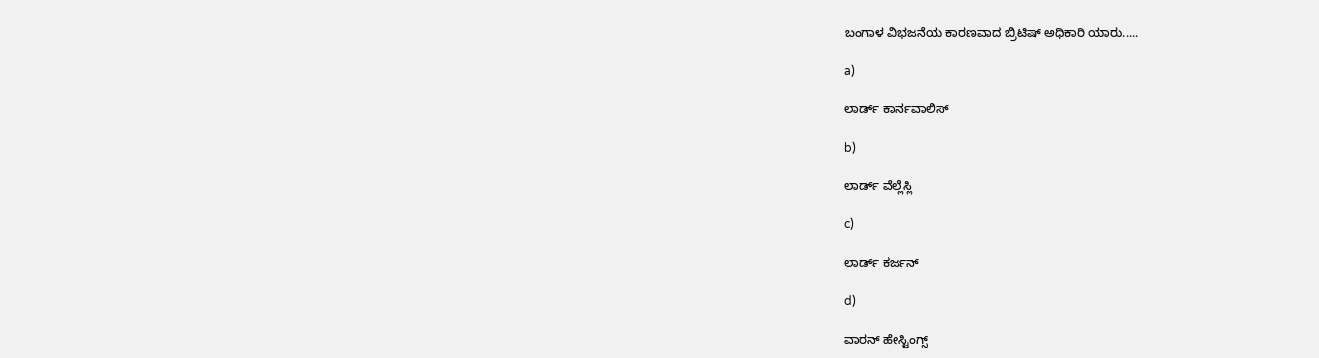ಬಂಗಾಳ ವಿಭಜನೆಯ ಕಾರಣವಾದ ಬ್ರಿಟಿಷ್ ಅಧಿಕಾರಿ ಯಾರು.....

a)

ಲಾರ್ಡ್ ಕಾರ್ನವಾಲಿಸ್

b)

ಲಾರ್ಡ್ ವೆಲ್ಲೆಸ್ಲಿ

c)

ಲಾರ್ಡ್ ಕರ್ಜನ್

d)

ವಾರನ್ ಹೇಸ್ಟಿಂಗ್ಸ್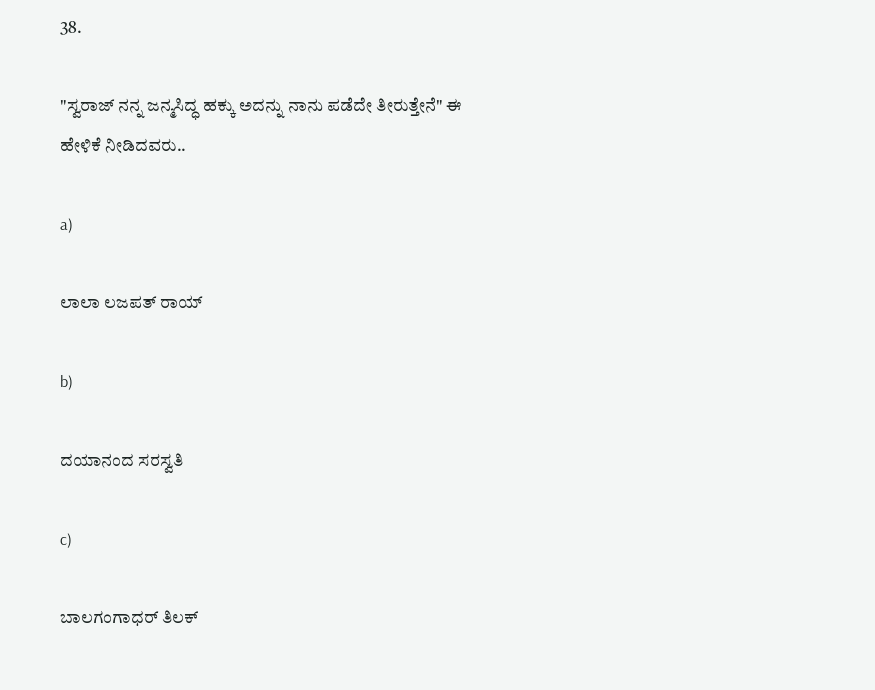38.

"ಸ್ವರಾಜ್ ನನ್ನ ಜನ್ಮಸಿದ್ಧ ಹಕ್ಕು ಅದನ್ನು ನಾನು ಪಡೆದೇ ತೀರುತ್ತೇನೆ" ಈ ಹೇಳಿಕೆ ನೀಡಿದವರು..

a)

ಲಾಲಾ ಲಜಪತ್ ರಾಯ್

b)

ದಯಾನಂದ ಸರಸ್ವತಿ

c)

ಬಾಲಗಂಗಾಧರ್ ತಿಲಕ್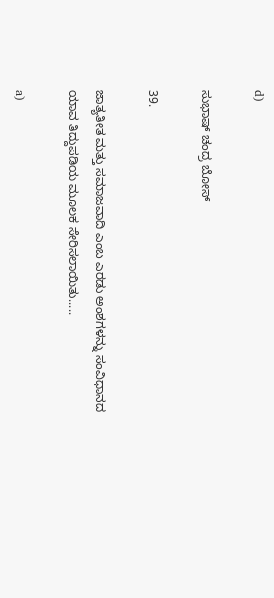d)

ಸುಭಾಷ್ ಚಂದ್ರ ಬೋಸ್

39.

ಜಾತ್ಯತೀತ ಮತ್ತು ಸಮಾಜವಾದಿ ಎಂಬ ಎರಡು ಅಂಶಗಳನ್ನು ಸಂವಿಧಾನದ ಯಾವ ತಿದ್ದುಪಡಿಯ ಮೂಲಕ ಸೇರಿಸಲಾಯಿತು.....

a)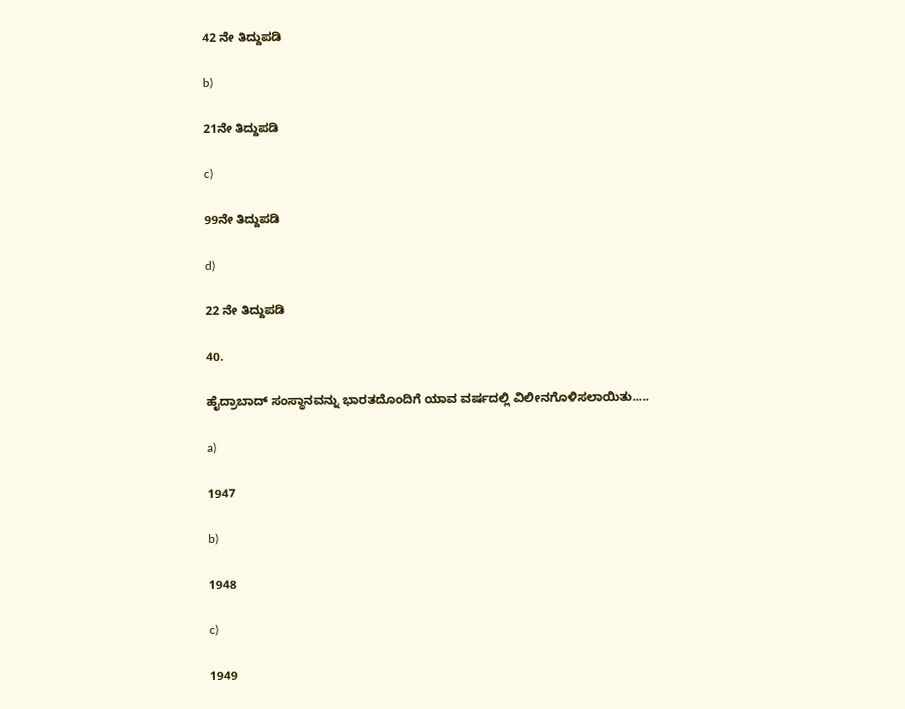42 ನೇ ತಿದ್ದುಪಡಿ

b)

21ನೇ ತಿದ್ದುಪಡಿ

c)

99ನೇ ತಿದ್ದುಪಡಿ

d)

22 ನೇ ತಿದ್ದುಪಡಿ

40.

ಹೈದ್ರಾಬಾದ್ ಸಂಸ್ಥಾನವನ್ನು ಭಾರತದೊಂದಿಗೆ ಯಾವ ವರ್ಷದಲ್ಲಿ ವಿಲೀನಗೊಳಿಸಲಾಯಿತು.....

a)

1947

b)

1948

c)

1949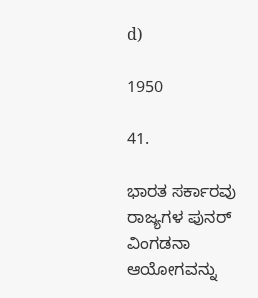d)

1950

41.

ಭಾರತ ಸರ್ಕಾರವು ರಾಜ್ಯಗಳ ಪುನರ್ ವಿಂಗಡನಾ ಆಯೋಗವನ್ನು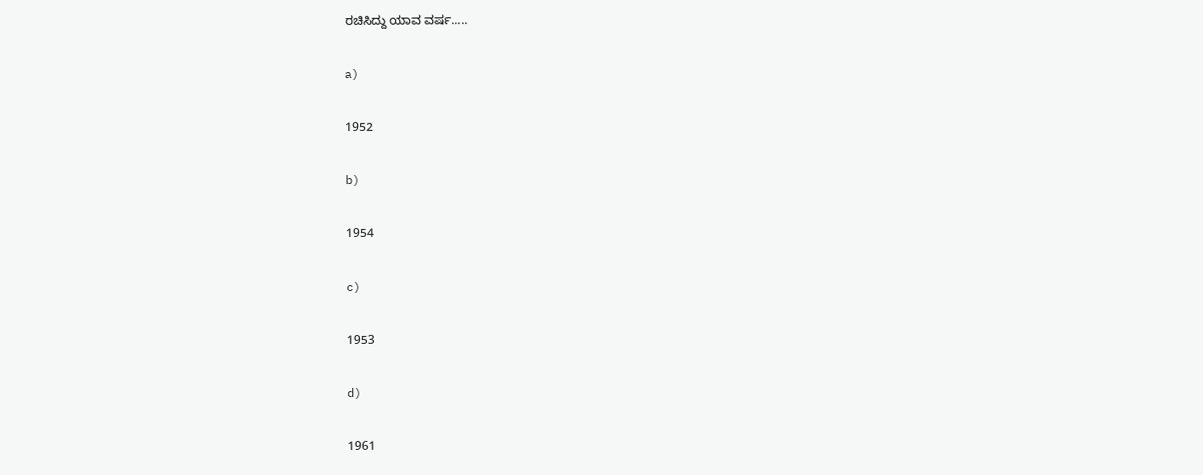ರಚಿಸಿದ್ದು ಯಾವ ವರ್ಷ.....

a)

1952

b)

1954

c)

1953

d)

1961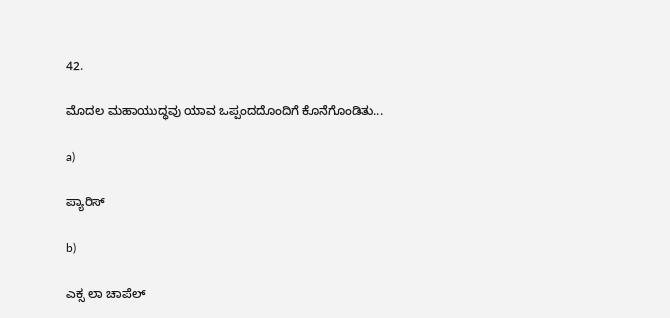42.

ಮೊದಲ ಮಹಾಯುದ್ಧವು ಯಾವ ಒಪ್ಪಂದದೊಂದಿಗೆ ಕೊನೆಗೊಂಡಿತು...

a)

ಪ್ಯಾರಿಸ್

b)

ಎಕ್ಸ ಲಾ ಚಾಪೆಲ್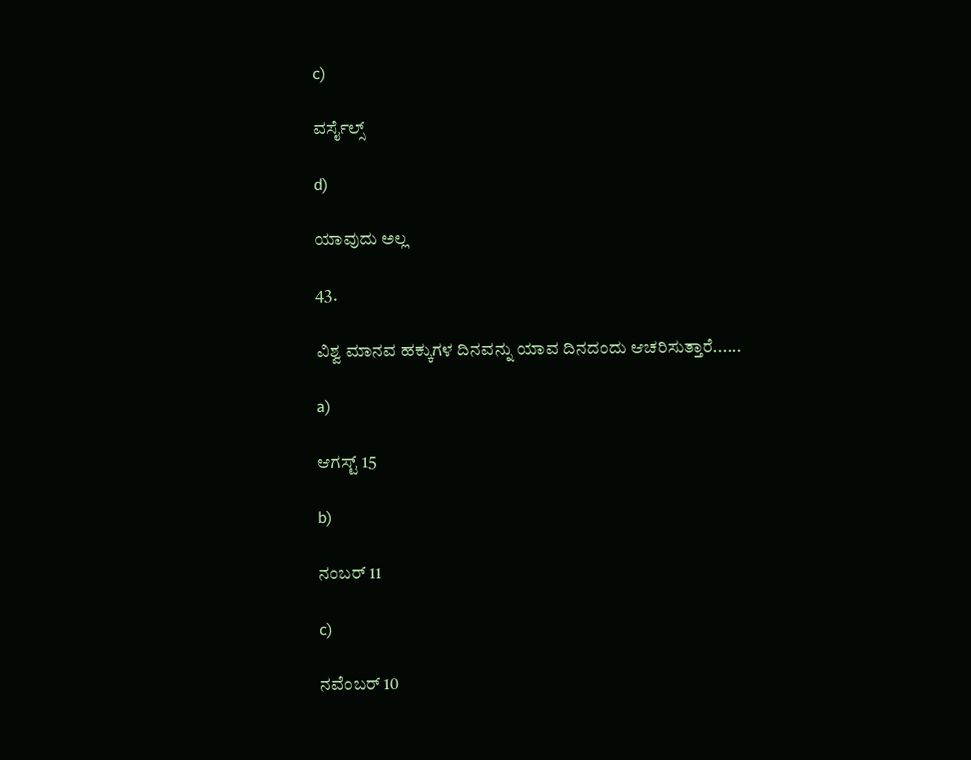c)

ವರ್ಸೈಲ್ಸ್

d)

ಯಾವುದು ಅಲ್ಲ

43.

ವಿಶ್ವ ಮಾನವ ಹಕ್ಕುಗಳ ದಿನವನ್ನು ಯಾವ ದಿನದಂದು ಆಚರಿಸುತ್ತಾರೆ......

a)

ಆಗಸ್ಟ್ 15

b)

ನಂಬರ್ 11

c)

ನವೆಂಬರ್ 10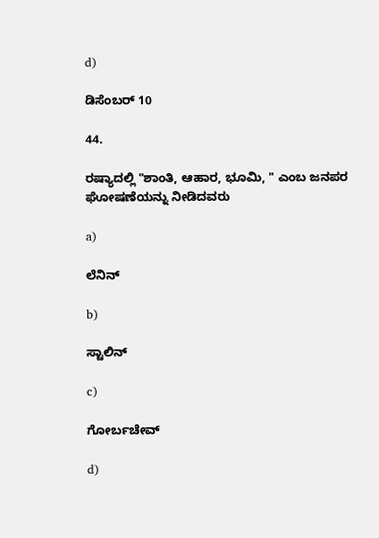d)

ಡಿಸೆಂಬರ್ 10

44.

ರಷ್ಯಾದಲ್ಲಿ "ಶಾಂತಿ, ಆಹಾರ, ಭೂಮಿ, " ಎಂಬ ಜನಪರ ಘೋಷಣೆಯನ್ನು ನೀಡಿದವರು

a)

ಲೆನಿನ್

b)

ಸ್ಟಾಲಿನ್

c)

ಗೋರ್ಬಚೇವ್

d)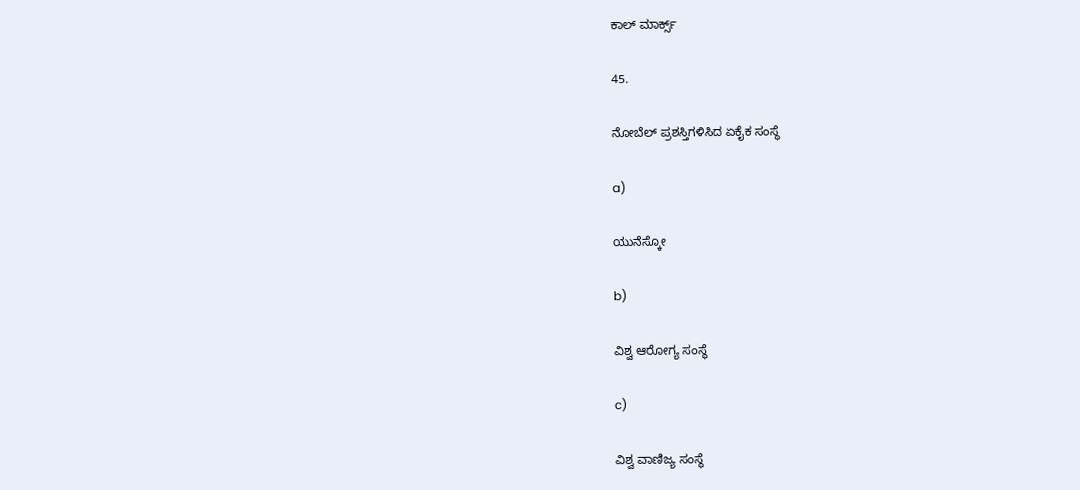ಕಾಲ್ ಮಾರ್ಕ್ಸ್

45.

ನೋಬೆಲ್ ಪ್ರಶಸ್ತಿಗಳಿಸಿದ ಏಕೈಕ ಸಂಸ್ಥೆ

a)

ಯುನೆಸ್ಕೋ

b)

ವಿಶ್ವ ಆರೋಗ್ಯ ಸಂಸ್ಥೆ

c)

ವಿಶ್ವ ವಾಣಿಜ್ಯ ಸಂಸ್ಥೆ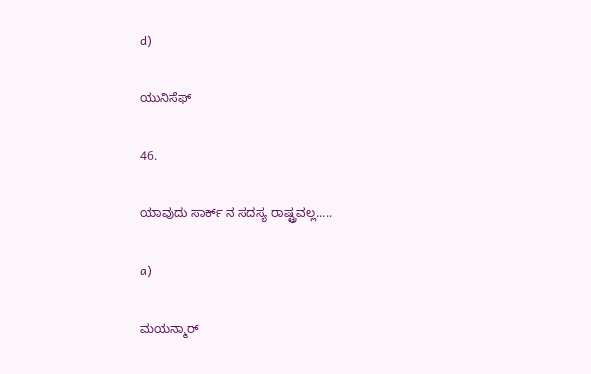d)

ಯುನಿಸೆಫ್

46.

ಯಾವುದು ಸಾರ್ಕ್ ನ ಸದಸ್ಯ ರಾಷ್ಟ್ರವಲ್ಲ.....

a)

ಮಯನ್ಮಾರ್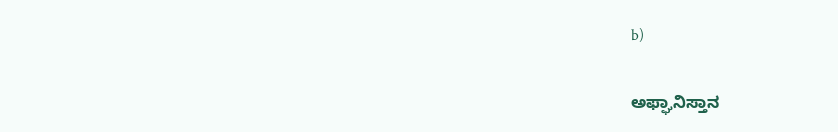b)

ಅಫ್ಘಾನಿಸ್ತಾನ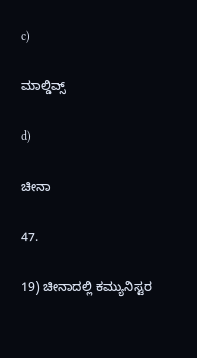c)

ಮಾಲ್ಡಿವ್ಸ್

d)

ಚೀನಾ

47.

19) ಚೀನಾದಲ್ಲಿ ಕಮ್ಯುನಿಸ್ಟರ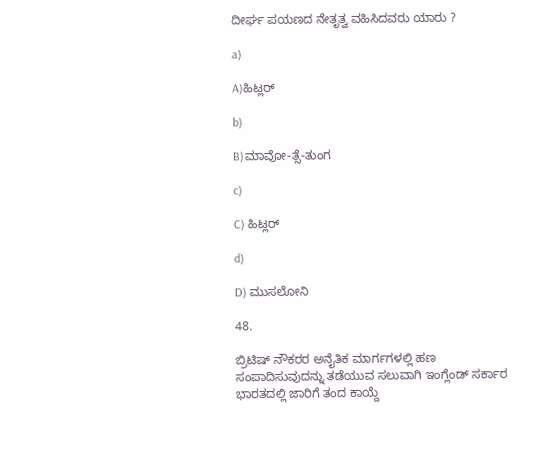ದೀರ್ಘ ಪಯಣದ ನೇತೃತ್ವ ವಹಿಸಿದವರು ಯಾರು ?

a)

A)ಹಿಟ್ಲರ್

b)

B)ಮಾವೋ-ತ್ಸೆ-ತುಂಗ

c)

C) ಹಿಟ್ಲರ್

d)

D) ಮುಸಲೋನಿ

48.

ಬ್ರಿಟಿಷ್ ನೌಕರರ ಅನೈತಿಕ ಮಾರ್ಗಗಳಲ್ಲಿ ಹಣ ಸಂಪಾದಿಸುವುದನ್ನು ತಡೆಯುವ ಸಲುವಾಗಿ ಇಂಗ್ಲೆಂಡ್ ಸರ್ಕಾರ ಭಾರತದಲ್ಲಿ ಜಾರಿಗೆ ತಂದ ಕಾಯ್ದೆ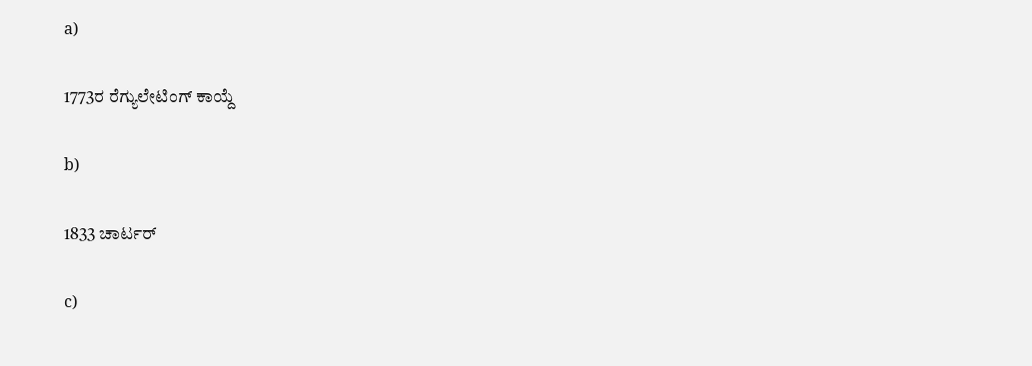a)

1773ರ ರೆಗ್ಯುಲೇಟಿಂಗ್ ಕಾಯ್ದೆ

b)

1833 ಚಾರ್ಟರ್

c)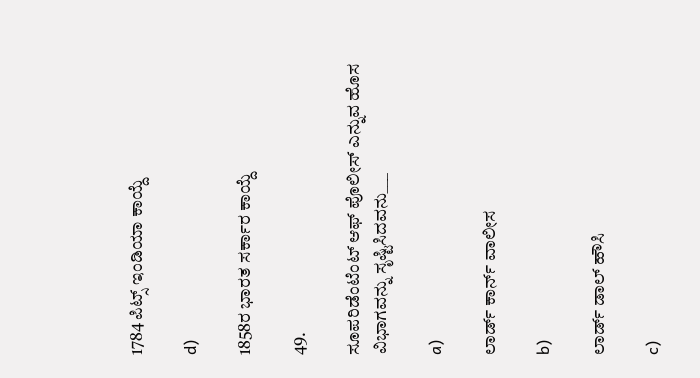1784 ಪಿಟ್ಸ್ ಇಂಡಿಯಾ ಕಾಯ್ದೆ

d)

1858ರ ಭಾರತ ಸರ್ಕಾರ ಕಾಯ್ದೆ

49.

ಸೂಪರಿಡೆಂಟೆಂಟ್ ಆಫ್ ಪೊಲೀಸ್ ಎನ್ನುವ ಹೊಸ ವಿಭಾಗವನ್ನು ಸೃಷ್ಟಿಸಿದವನು___

a)

ಲಾರ್ಡ್ ಕಾರ್ನ್ ವಾಲೀಸ

b)

ಲಾರ್ಡ್ ಡಾಲ್ ಹೌಸಿ

c)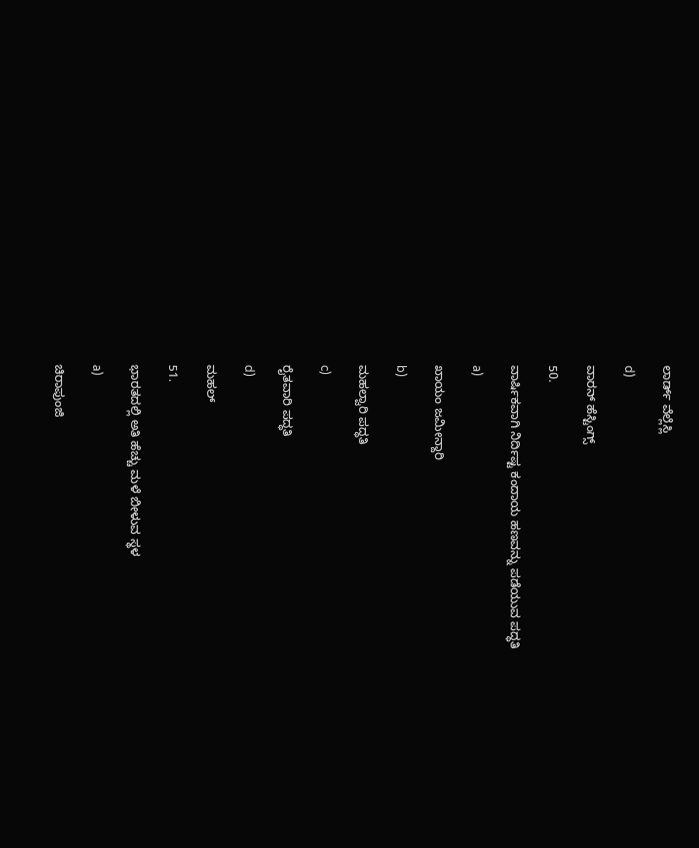ಲಾರ್ಡ್ ವೆಲ್ಲೆಸ್ಲಿ

d)

ವಾರನ್ ಹೆಸ್ಟಿಂಗ್ಸ್

50.

ವಾರ್ಷಿಕವಾಗಿ ನಿರ್ದಿಷ್ಟ ಕಂದಾಯ ಹಣವನ್ನು ಪಡೆಯುವ ಪದ್ಧತಿ

a)

ಖಾಯಂ ಜಮೀನ್ದಾರಿ

b)

ಮಹಲ್ವಾರಿ ಪದ್ಧತಿ

c)

ರೈತವಾರಿ ಪದ್ಧತಿ

d)

ಮಹಲ್

51.

ಭಾರತದಲ್ಲಿ ಅತಿ ಹೆಚ್ಚು ಮಳೆ ಬೀಳುವ ಸ್ಥಳ

a)

ಚಿರಾಪುಂಜಿ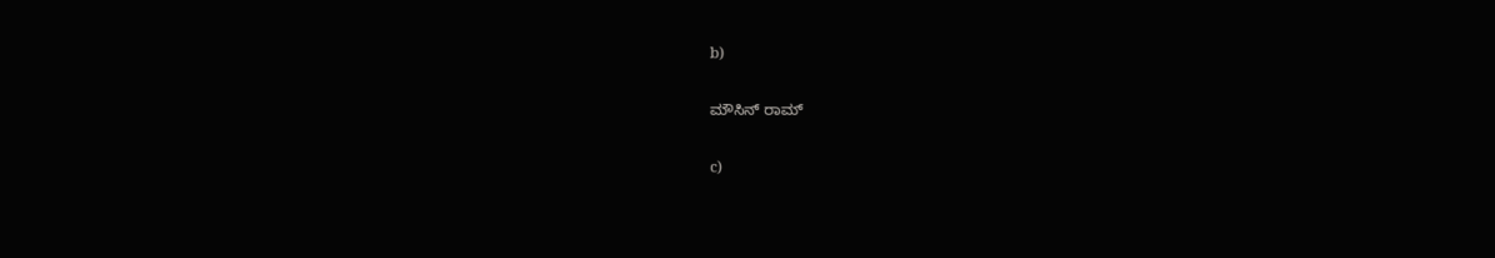b)

ಮೌಸಿನ್ ರಾಮ್

c)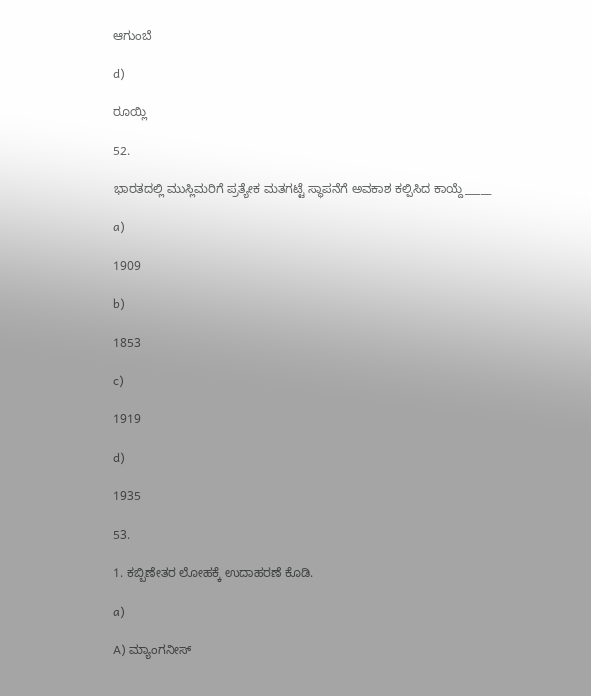ಆಗುಂಬೆ

d)

ರೂಯ್ಲಿ

52.

ಭಾರತದಲ್ಲಿ ಮುಸ್ಲಿಮರಿಗೆ ಪ್ರತ್ಯೇಕ ಮತಗಟ್ಟೆ ಸ್ಥಾಪನೆಗೆ ಅವಕಾಶ ಕಲ್ಪಿಸಿದ ಕಾಯ್ದೆ_____

a)

1909

b)

1853

c)

1919

d)

1935

53.

1. ಕಬ್ಬಿಣೇತರ ಲೋಹಕ್ಕೆ ಉದಾಹರಣೆ ಕೊಡಿ.

a)

A) ಮ್ಯಾಂಗನೀಸ್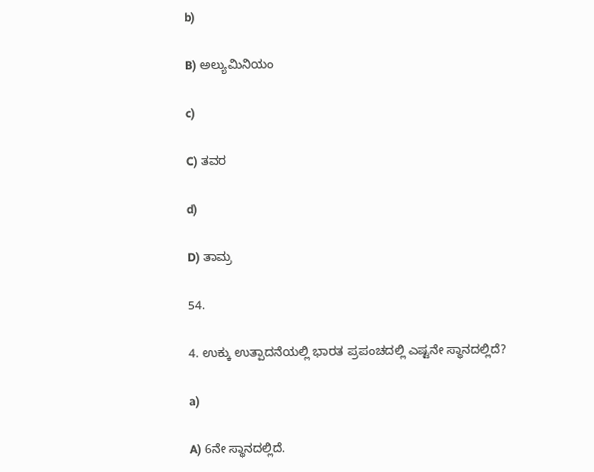b)

B) ಅಲ್ಯುಮಿನಿಯಂ

c)

C) ತವರ

d)

D) ತಾಮ್ರ

54.

4. ಉಕ್ಕು ಉತ್ಪಾದನೆಯಲ್ಲಿ ಭಾರತ ಪ್ರಪಂಚದಲ್ಲಿ ಎಷ್ಟನೇ ಸ್ಥಾನದಲ್ಲಿದೆ?

a)

A) 6ನೇ ಸ್ಥಾನದಲ್ಲಿದೆ.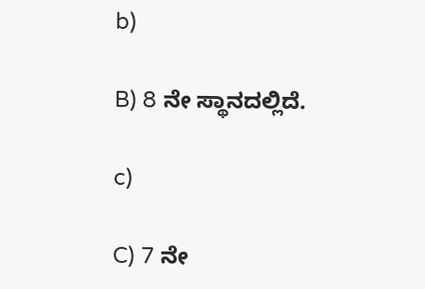b)

B) 8 ನೇ ಸ್ಥಾನದಲ್ಲಿದೆ.

c)

C) 7 ನೇ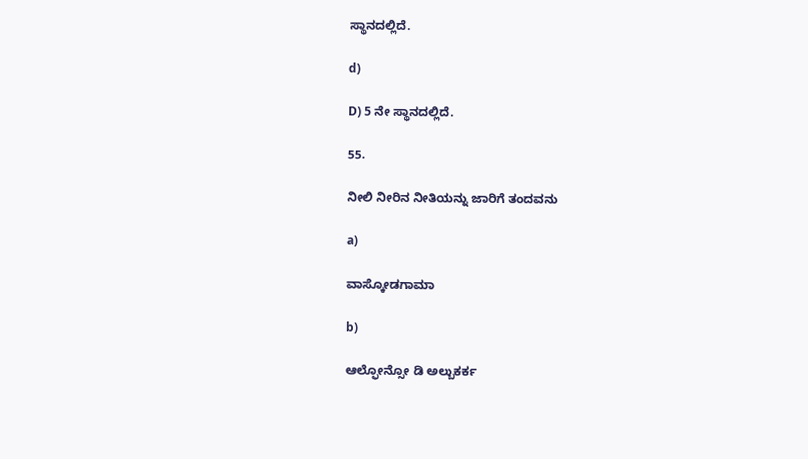ಸ್ಥಾನದಲ್ಲಿದೆ.

d)

D) 5 ನೇ ಸ್ಥಾನದಲ್ಲಿದೆ.

55.

ನೀಲಿ ನೀರಿನ ನೀತಿಯನ್ನು ಜಾರಿಗೆ ತಂದವನು

a)

ವಾಸ್ಕೋಡಗಾಮಾ

b)

ಆಲ್ಫೋನ್ಸೋ ಡಿ ಅಲ್ಬುಕರ್ಕ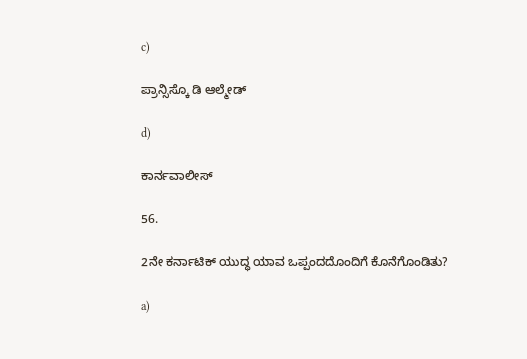c)

ಪ್ರಾನ್ಸಿಸ್ಕೊ ಡಿ ಆಲ್ಮೇಡ್

d)

ಕಾರ್ನವಾಲೀಸ್

56.

2ನೇ ಕರ್ನಾಟಿಕ್ ಯುದ್ಧ ಯಾವ ಒಪ್ಪಂದದೊಂದಿಗೆ ಕೊನೆಗೊಂಡಿತು?

a)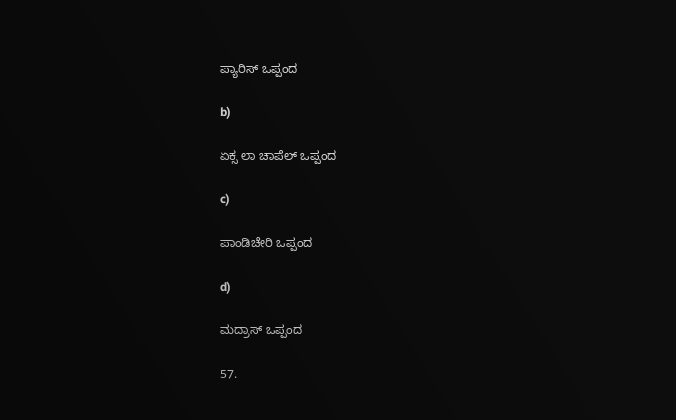ಪ್ಯಾರಿಸ್ ಒಪ್ಪಂದ

b)

ಏಕ್ಸ ಲಾ ಚಾಪೆಲ್ ಒಪ್ಪಂದ

c)

ಪಾಂಡಿಚೇರಿ ಒಪ್ಪಂದ

d)

ಮದ್ರಾಸ್ ಒಪ್ಪಂದ

57.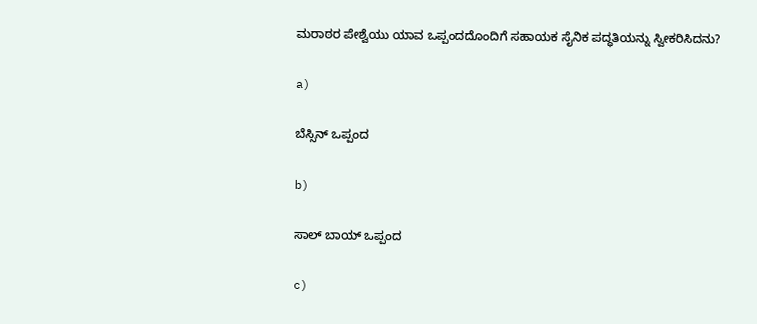ಮರಾಠರ ಪೇಶ್ವೆಯು ಯಾವ ಒಪ್ಪಂದದೊಂದಿಗೆ ಸಹಾಯಕ ಸೈನಿಕ ಪದ್ಧತಿಯನ್ನು ಸ್ವೀಕರಿಸಿದನು?

a)

ಬೆಸ್ಸಿನ್ ಒಪ್ಪಂದ

b)

ಸಾಲ್ ಬಾಯ್ ಒಪ್ಪಂದ

c)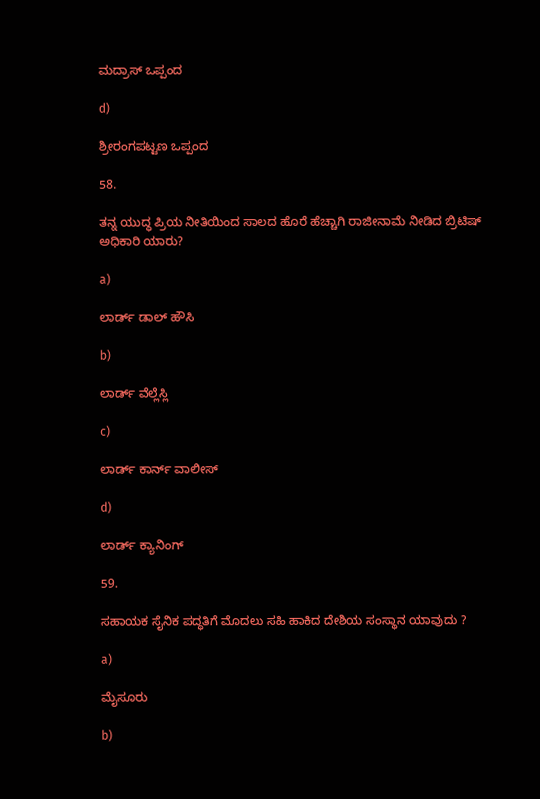ಮದ್ರಾಸ್ ಒಪ್ಪಂದ

d)

ಶ್ರೀರಂಗಪಟ್ಟಣ ಒಪ್ಪಂದ

58.

ತನ್ನ ಯುದ್ಧ ಪ್ರಿಯ ನೀತಿಯಿಂದ ಸಾಲದ ಹೊರೆ ಹೆಚ್ಚಾಗಿ ರಾಜೀನಾಮೆ ನೀಡಿದ ಬ್ರಿಟಿಷ್ ಅಧಿಕಾರಿ ಯಾರು?

a)

ಲಾರ್ಡ್ ಡಾಲ್ ಹೌಸಿ

b)

ಲಾರ್ಡ್ ವೆಲ್ಲೆಸ್ಲಿ

c)

ಲಾರ್ಡ್ ಕಾರ್ನ್ ವಾಲೀಸ್

d)

ಲಾರ್ಡ್ ಕ್ಯಾನಿಂಗ್

59.

ಸಹಾಯಕ ಸೈನಿಕ ಪದ್ಧತಿಗೆ ಮೊದಲು ಸಹಿ ಹಾಕಿದ ದೇಶಿಯ ಸಂಸ್ಥಾನ ಯಾವುದು ?

a)

ಮೈಸೂರು

b)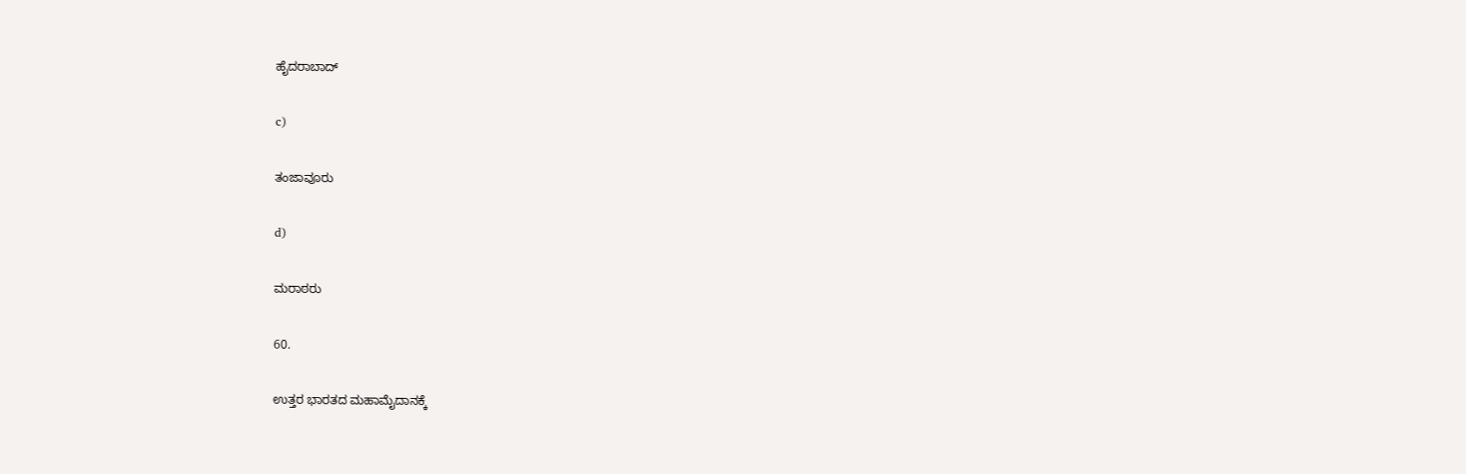ಹೈದರಾಬಾದ್

c)

ತಂಜಾವೂರು

d)

ಮರಾಠರು

60.

ಉತ್ತರ ಭಾರತದ ಮಹಾಮೈದಾನಕ್ಕೆ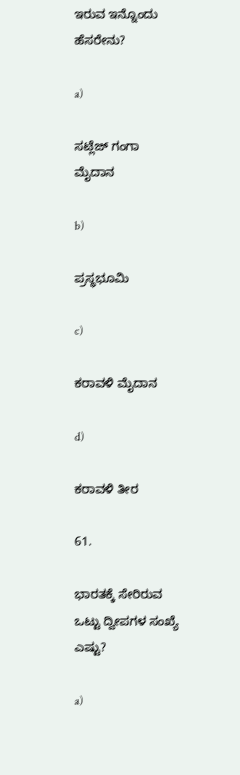ಇರುವ ಇನ್ನೊಂದು ಹೆಸರೇನು?

a)

ಸಟ್ಲೆಜ್ ಗಂಗಾ ಮೈದಾನ

b)

ಪ್ರಸ್ಥಭೂಮಿ

c)

ಕರಾವಳಿ ಮೈದಾನ

d)

ಕರಾವಳಿ ತೀರ

61.

ಭಾರತಕ್ಕೆ ಸೇರಿರುವ ಒಟ್ಟು ದ್ವೀಪಗಳ ಸಂಖ್ಯೆ ಎಷ್ಟು?

a)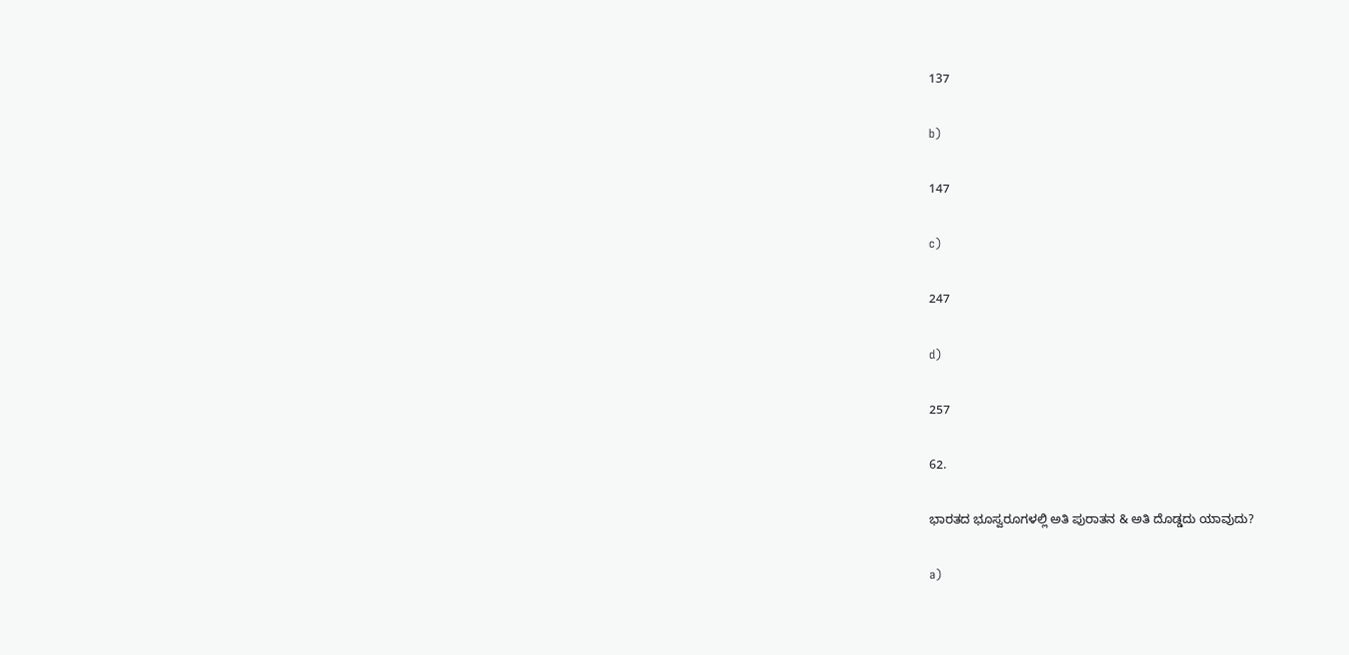137

b)

147

c)

247

d)

257

62.

ಭಾರತದ ಭೂಸ್ವರೂಗಳಲ್ಲಿ ಅತಿ ಪುರಾತನ & ಅತಿ ದೊಡ್ಡದು ಯಾವುದು?

a)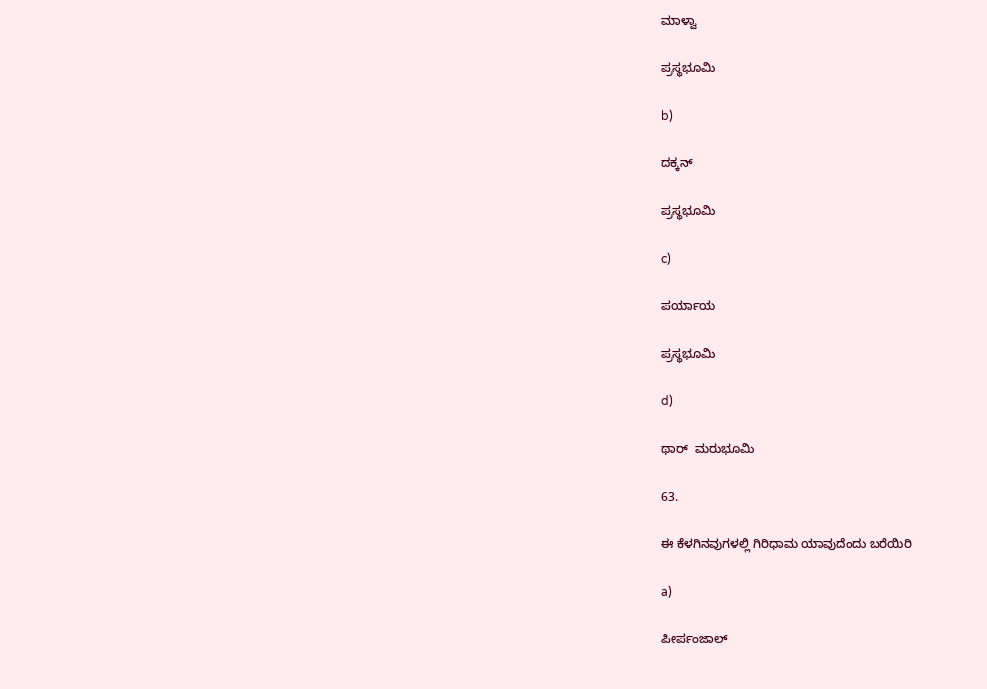ಮಾಳ್ವಾ

ಪ್ರಸ್ಥಭೂಮಿ

b)

ದಕ್ಕನ್

ಪ್ರಸ್ಥಭೂಮಿ

c)

ಪರ್ಯಾಯ

ಪ್ರಸ್ಥಭೂಮಿ

d)

ಥಾರ್ ‍ ಮರುಭೂಮಿ

63.

ಈ ಕೆಳಗಿನವುಗಳಲ್ಲಿ ಗಿರಿಧಾಮ ಯಾವುದೆಂದು ಬರೆಯಿರಿ

a)

ಪೀರ್ಪಂಜಾಲ್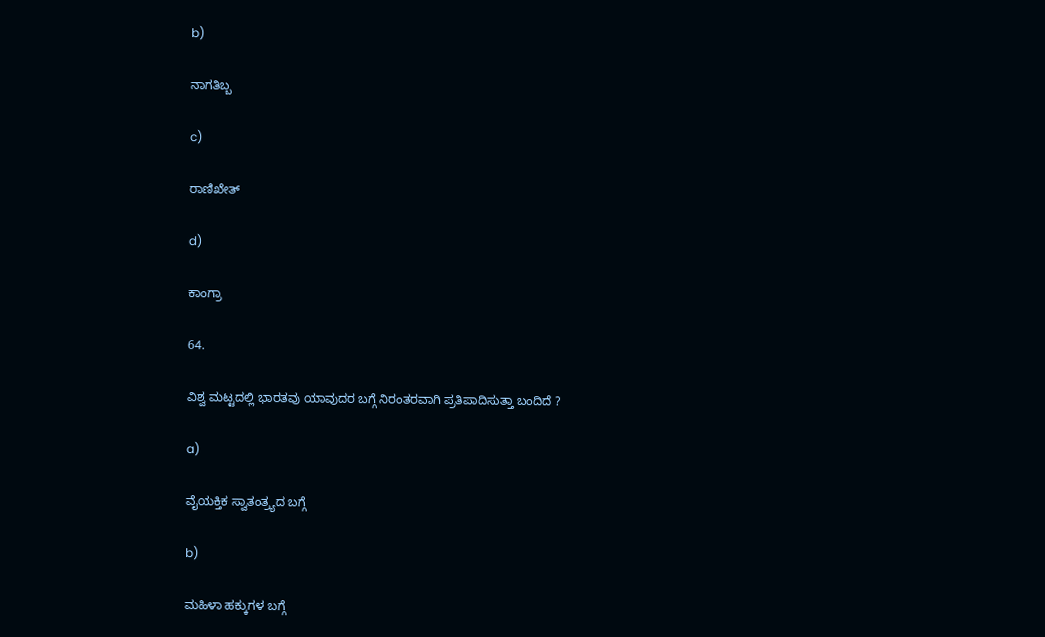b)

ನಾಗತಿಬ್ಬ

c)

ರಾಣಿಖೇತ್

d)

ಕಾಂಗ್ರಾ

64.

ವಿಶ್ವ ಮಟ್ಟದಲ್ಲಿ ಭಾರತವು ಯಾವುದರ ಬಗ್ಗೆ ನಿರಂತರವಾಗಿ ಪ್ರತಿಪಾದಿಸುತ್ತಾ ಬಂದಿದೆ ?

a)

ವೈಯಕ್ತಿಕ ಸ್ವಾತಂತ್ರ್ಯದ ಬಗ್ಗೆ

b)

ಮಹಿಳಾ ಹಕ್ಕುಗಳ ಬಗ್ಗೆ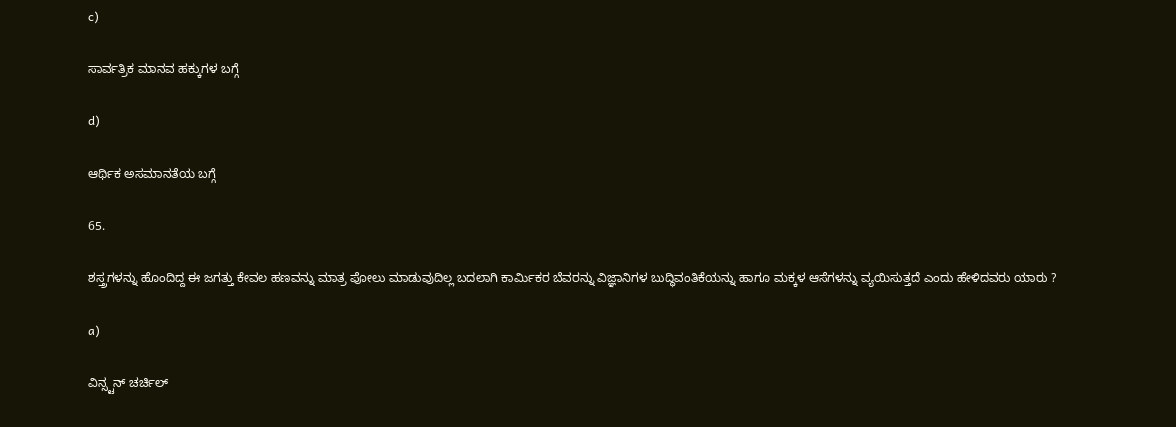c)

ಸಾರ್ವತ್ರಿಕ ಮಾನವ ಹಕ್ಕುಗಳ ಬಗ್ಗೆ

d)

ಆರ್ಥಿಕ ಅಸಮಾನತೆಯ ಬಗ್ಗೆ

65.

ಶಸ್ತ್ರಗಳನ್ನು ಹೊಂದಿದ್ದ ಈ ಜಗತ್ತು ಕೇವಲ ಹಣವನ್ನು ಮಾತ್ರ ಪೋಲು ಮಾಡುವುದಿಲ್ಲ ಬದಲಾಗಿ ಕಾರ್ಮಿಕರ ಬೆವರನ್ನು ವಿಜ್ಞಾನಿಗಳ ಬುದ್ಧಿವಂತಿಕೆಯನ್ನು ಹಾಗೂ ಮಕ್ಕಳ ಆಸೆಗಳನ್ನು ವ್ಯಯಿಸುತ್ತದೆ ಎಂದು ಹೇಳಿದವರು ಯಾರು ?

a)

ವಿನ್ಸ್ಟನ್ ಚರ್ಚಿಲ್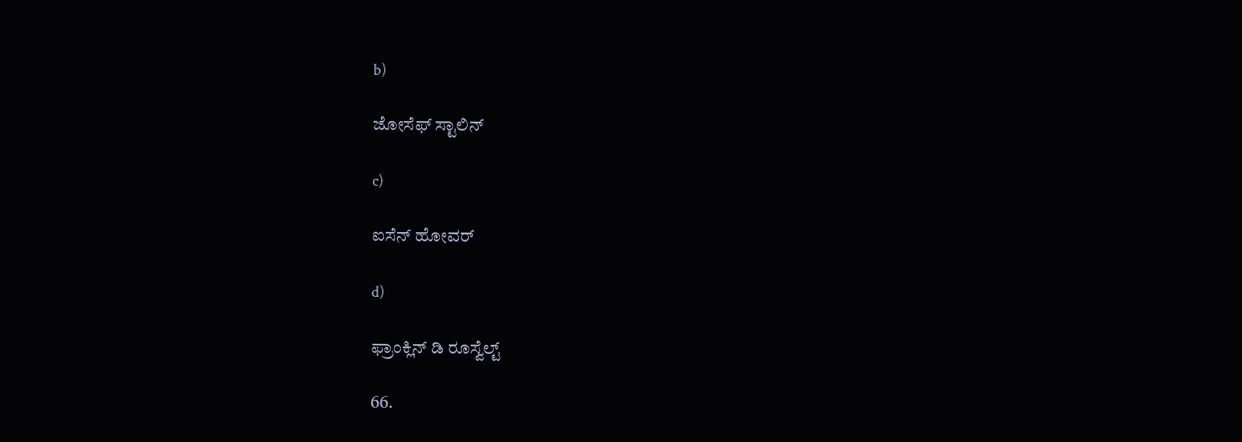b)

ಜೋಸೆಫ್ ಸ್ಟಾಲಿನ್

c)

ಐಸೆನ್ ಹೋವರ್

d)

ಫ್ರಾಂಕ್ಲಿನ್ ಡಿ ರೂಸ್ವೆಲ್ಟ್

66.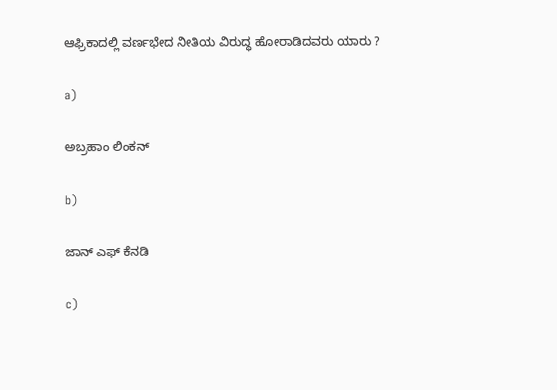ಆಫ್ರಿಕಾದಲ್ಲಿ ವರ್ಣಭೇದ ನೀತಿಯ ವಿರುದ್ಧ ಹೋರಾಡಿದವರು ಯಾರು ?

a)

ಅಬ್ರಹಾಂ ಲಿಂಕನ್

b)

ಜಾನ್ ಎಫ್ ಕೆನಡಿ

c)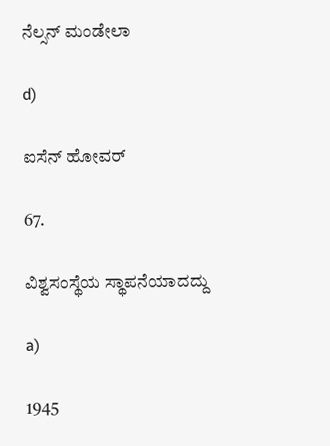ನೆಲ್ಸನ್ ಮಂಡೇಲಾ

d)

ಐಸೆನ್ ಹೋವರ್

67.

ವಿಶ್ವಸಂಸ್ಥೆಯ ಸ್ಥಾಪನೆಯಾದದ್ದು

a)

1945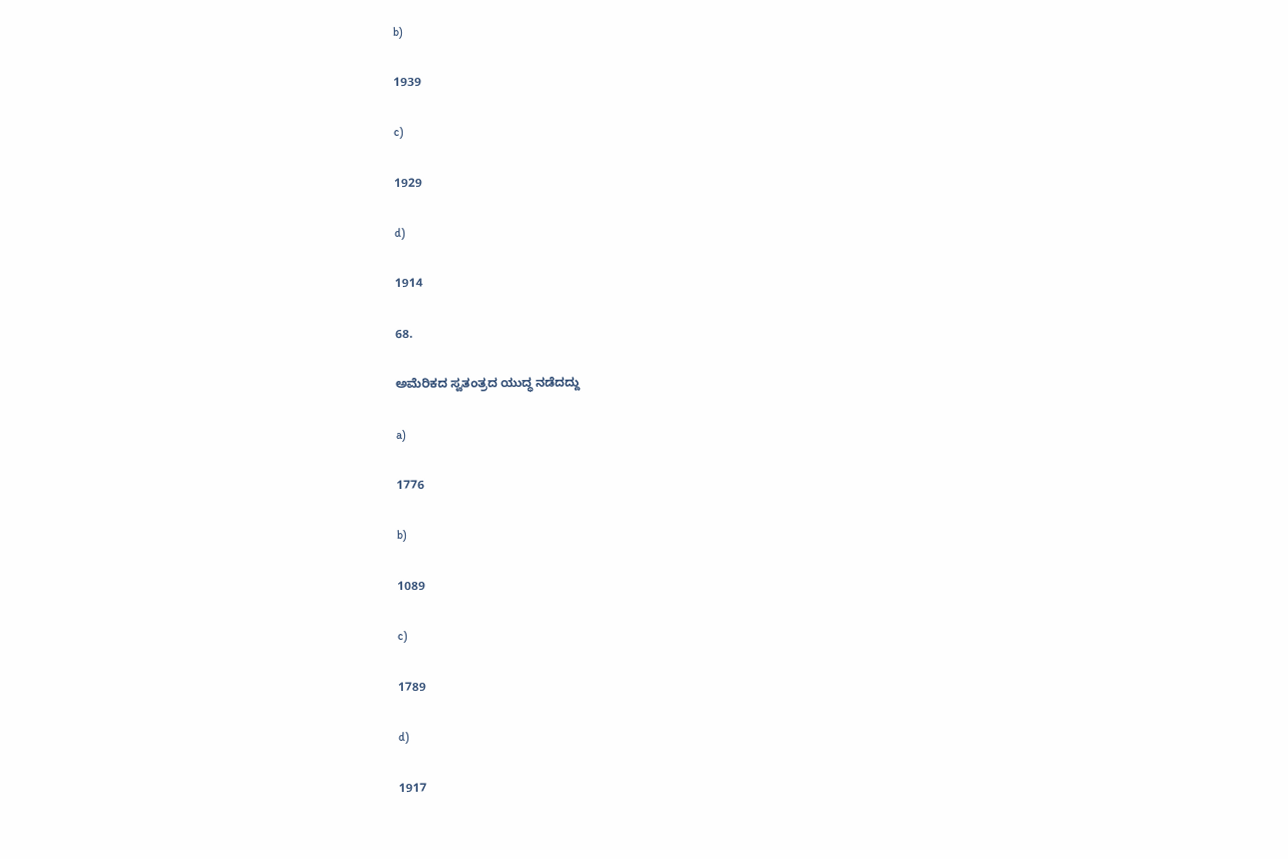b)

1939

c)

1929

d)

1914

68.

ಅಮೆರಿಕದ ಸ್ವತಂತ್ರದ ಯುದ್ಧ ನಡೆದದ್ದು

a)

1776

b)

1089

c)

1789

d)

1917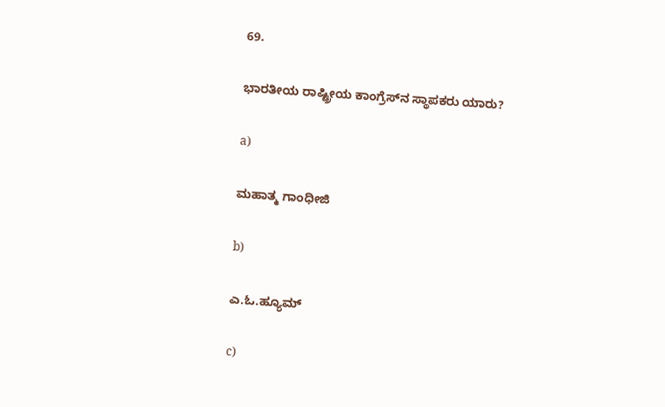69.

ಭಾರತೀಯ ರಾಷ್ಟ್ರೀಯ ಕಾಂಗ್ರೆಸ್‌ನ ಸ್ಥಾಪಕರು ಯಾರು?

a)

ಮಹಾತ್ಮ ಗಾಂಧೀಜಿ

b)

ಎ.ಓ.ಹ್ಯೂಮ್

c)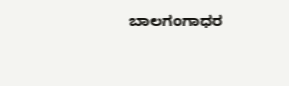ಬಾಲಗಂಗಾಧರ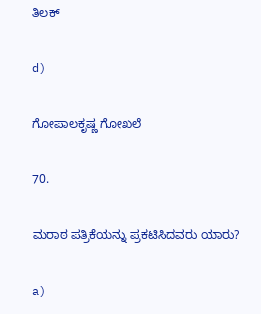ತಿಲಕ್

d)

ಗೋಪಾಲಕೃಷ್ಣ ಗೋಖಲೆ

70.

ಮರಾಠ ಪತ್ರಿಕೆಯನ್ನು ಪ್ರಕಟಿಸಿದವರು ಯಾರು?

a)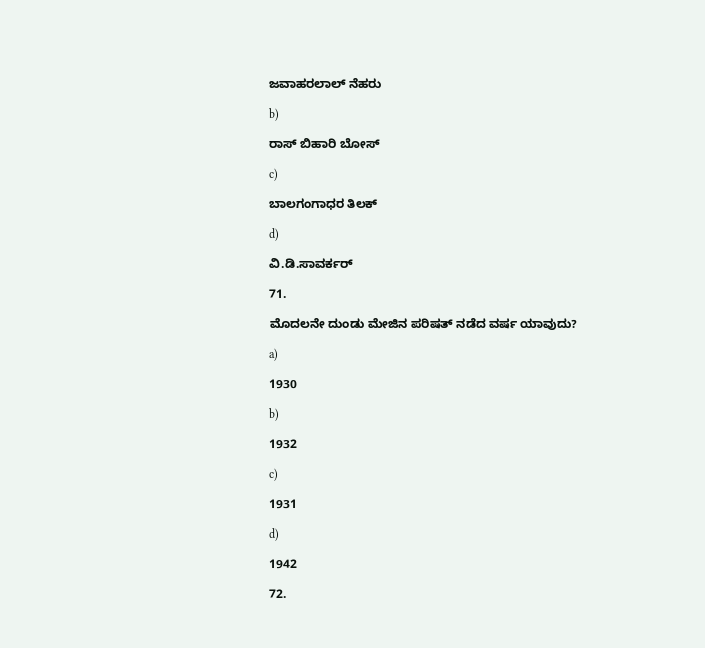ಜವಾಹರಲಾಲ್ ನೆಹರು

b)

ರಾಸ್‌ ಬಿಹಾರಿ ಬೋಸ್

c)

ಬಾಲಗಂಗಾಧರ ತಿಲಕ್

d)

ವಿ.ಡಿ.ಸಾವರ್ಕರ್

71.

ಮೊದಲನೇ ದುಂಡು ಮೇಜಿನ ಪರಿಷತ್ ನಡೆದ ವರ್ಷ ಯಾವುದು?

a)

1930

b)

1932

c)

1931

d)

1942

72.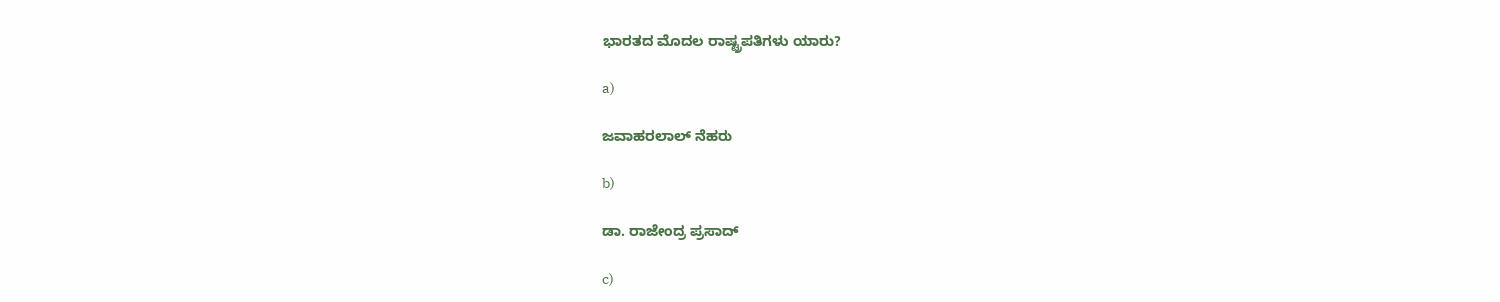ಭಾರತದ ಮೊದಲ ರಾಷ್ಟ್ರಪತಿಗಳು ಯಾರು?

a)

ಜವಾಹರಲಾಲ್ ನೆಹರು

b)

ಡಾ. ರಾಜೇಂದ್ರ ಪ್ರಸಾದ್

c)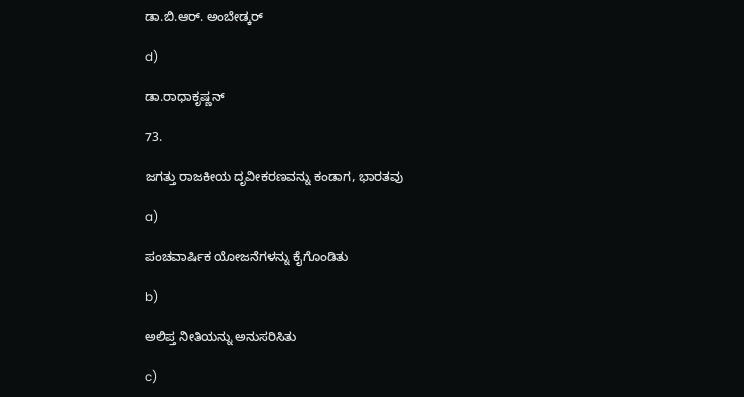ಡಾ.ಬಿ.ಆರ್. ಅಂಬೇಡ್ಕರ್

d)

ಡಾ.ರಾಧಾಕೃಷ್ಣನ್

73.

ಜಗತ್ತು ರಾಜಕೀಯ ದೃವೀಕರಣವನ್ನು ಕಂಡಾಗ, ಭಾರತವು

a)

ಪಂಚವಾರ್ಷಿಕ ಯೋಜನೆಗಳನ್ನು ಕೈಗೊಂಡಿತು

b)

ಅಲಿಪ್ತ ನೀತಿಯನ್ನು ಅನುಸರಿಸಿತು

c)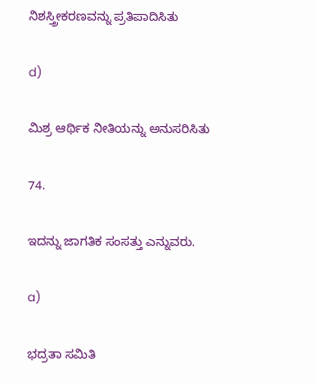ನಿಶಸ್ತ್ರೀಕರಣವನ್ನು ಪ್ರತಿಪಾದಿಸಿತು

d)

ಮಿಶ್ರ ಆರ್ಥಿಕ ನೀತಿಯನ್ನು ಅನುಸರಿಸಿತು

74.

ಇದನ್ನು ಜಾಗತಿಕ ಸಂಸತ್ತು ಎನ್ನುವರು.

a)

ಭದ್ರತಾ ಸಮಿತಿ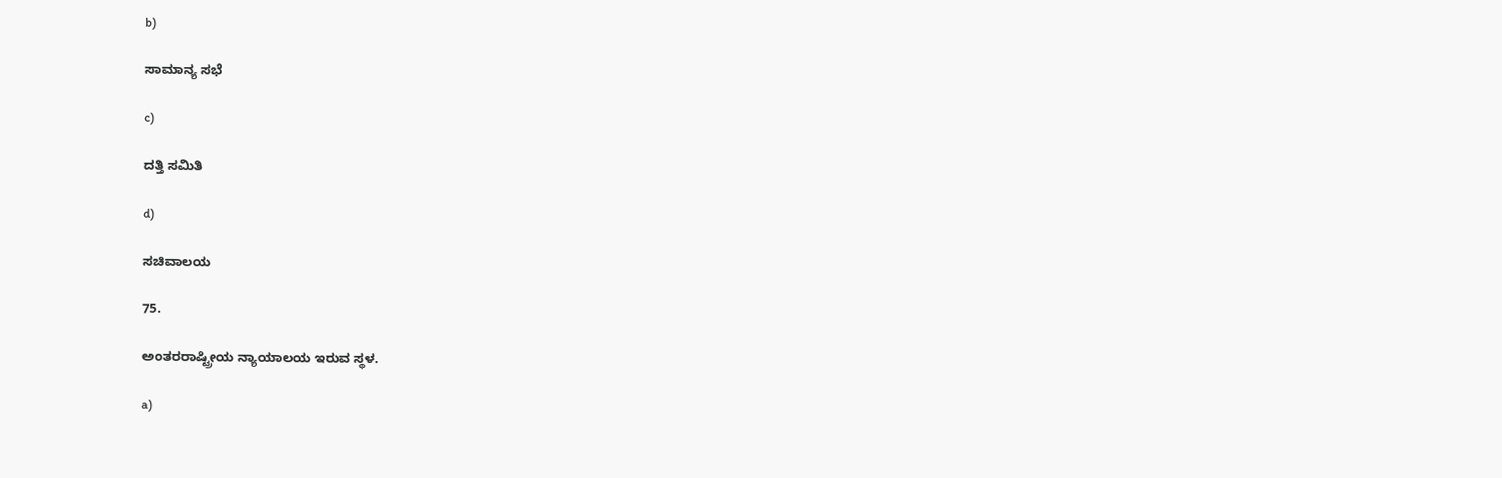b)

ಸಾಮಾನ್ಯ ಸಭೆ

c)

ದತ್ತಿ ಸಮಿತಿ

d)

ಸಚಿವಾಲಯ

75.

ಅಂತರರಾಷ್ಟ್ರೀಯ ನ್ಯಾಯಾಲಯ ಇರುವ ಸ್ಥಳ.

a)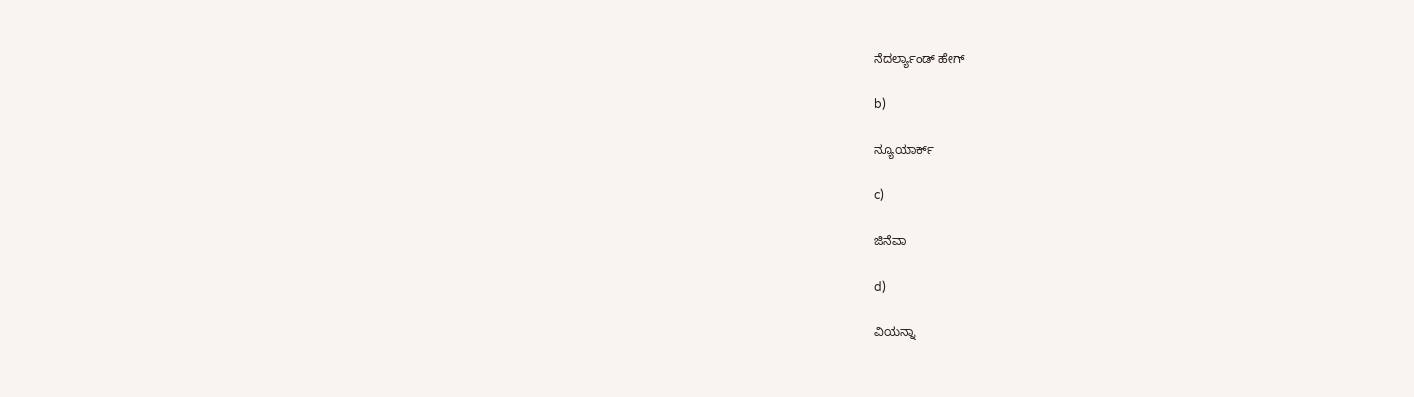ನೆದರ್ಲ್ಯಾಂಡ್ ಹೇಗ್

b)

ನ್ಯೂಯಾರ್ಕ್

c)

ಜಿನೆವಾ

d)

ವಿಯನ್ನಾ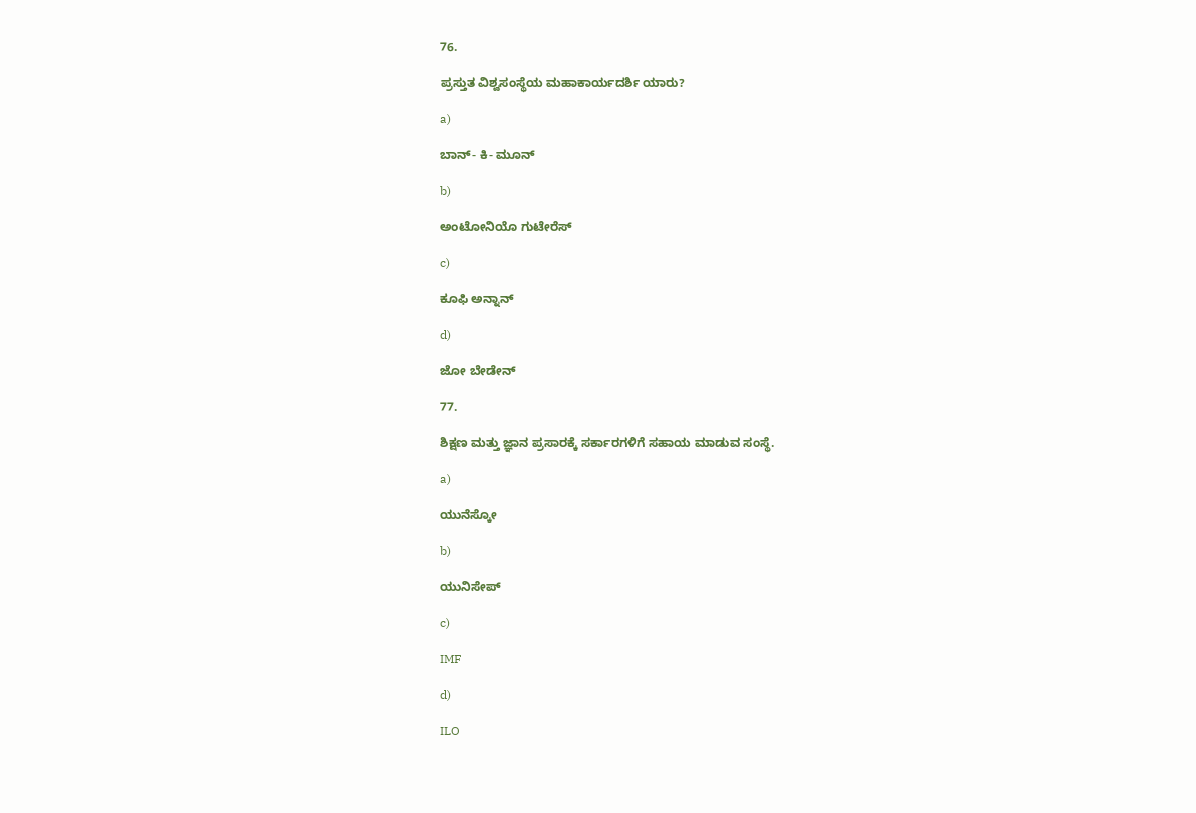76.

ಪ್ರಸ್ತುತ ವಿಶ್ವಸಂಸ್ಥೆಯ ಮಹಾಕಾರ್ಯದರ್ಶಿ ಯಾರು?

a)

ಬಾನ್- ಕಿ- ಮೂನ್

b)

ಅಂಟೋನಿಯೊ ಗುಟೇರೆಸ್

c)

ಕೂಫಿ ಅನ್ನಾನ್

d)

ಜೋ ಬೇಡೇನ್

77.

ಶಿಕ್ಷಣ ಮತ್ತು ಜ್ಞಾನ ಪ್ರಸಾರಕ್ಕೆ ಸರ್ಕಾರಗಳಿಗೆ ಸಹಾಯ ಮಾಡುವ ಸಂಸ್ಥೆ.

a)

ಯುನೆಸ್ಕೋ

b)

ಯುನಿಸೇಪ್

c)

IMF

d)

ILO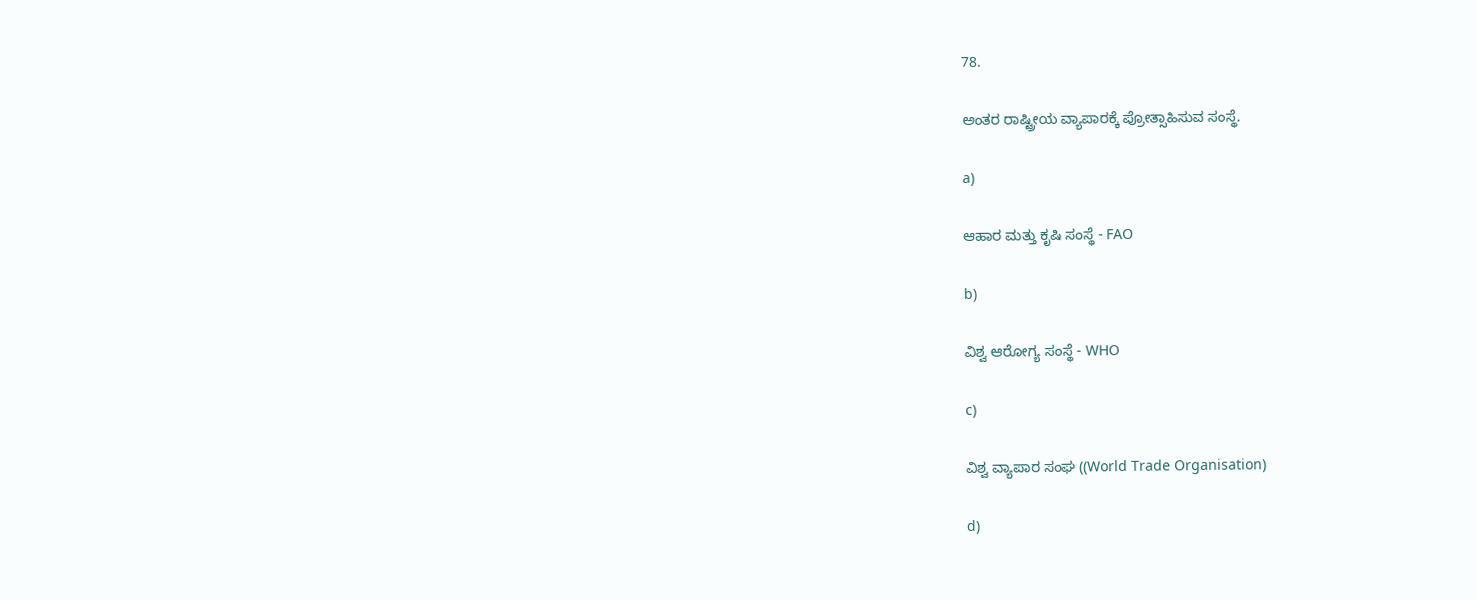78.

ಅಂತರ ರಾಷ್ಟ್ರೀಯ ವ್ಯಾಪಾರಕ್ಕೆ ಪ್ರೋತ್ಸಾಹಿಸುವ ಸಂಸ್ಥೆ.

a)

ಆಹಾರ ಮತ್ತು ಕೃಷಿ ಸಂಸ್ಥೆ - FAO

b)

ವಿಶ್ವ ಆರೋಗ್ಯ ಸಂಸ್ಥೆ - WHO

c)

ವಿಶ್ವ ವ್ಯಾಪಾರ ಸಂಘ ((World Trade Organisation)

d)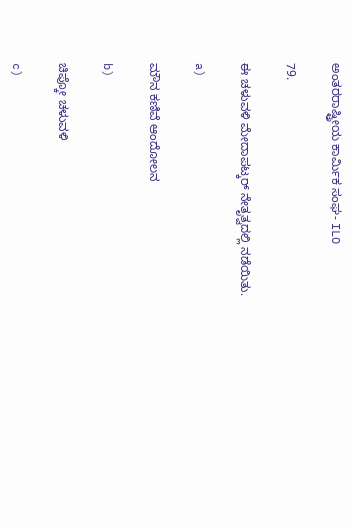ಅಂತರರಾಷ್ಟ್ರೀಯ ಕಾರ್ಮಿಕ ಸಂಘ- ILO

79.

ಈ ಚಳುವಳಿ ಮೇದಾಪಟ್ಕರ್ ನೇತೃತ್ವದಲ್ಲಿ ನಡೆಯಿತು.

a)

ಮೌನ ಕಣಿವೆ ಆಂದೋಲನ

b)

ಚಿಪ್ಕೋ ಚಳುವಳಿ

c)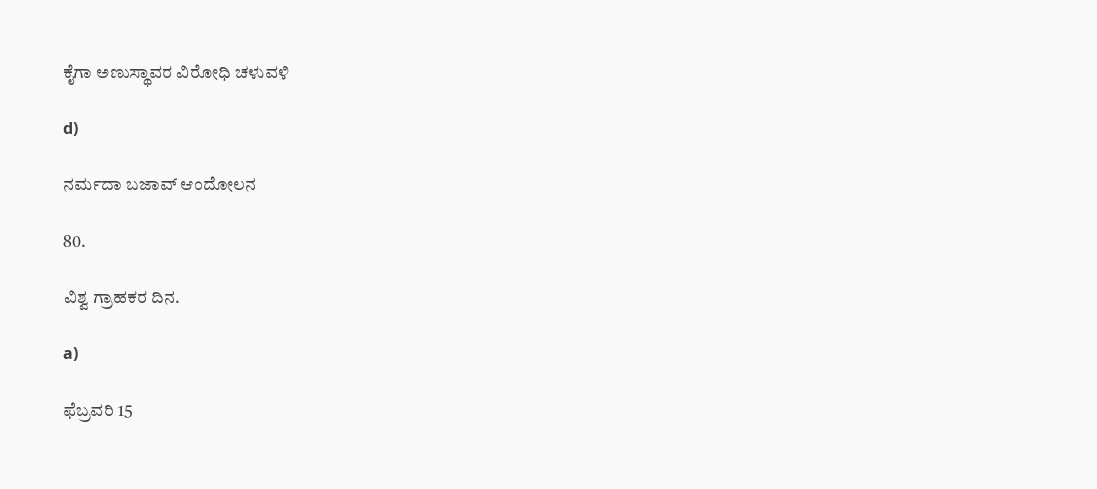ಕೈಗಾ ಅಣುಸ್ಥಾವರ ವಿರೋಧಿ ಚಳುವಳಿ

d)

ನರ್ಮದಾ ಬಜಾವ್ ಆಂದೋಲನ

80.

ವಿಶ್ವ ಗ್ರಾಹಕರ ದಿನ.

a)

ಫೆಬ್ರವರಿ 15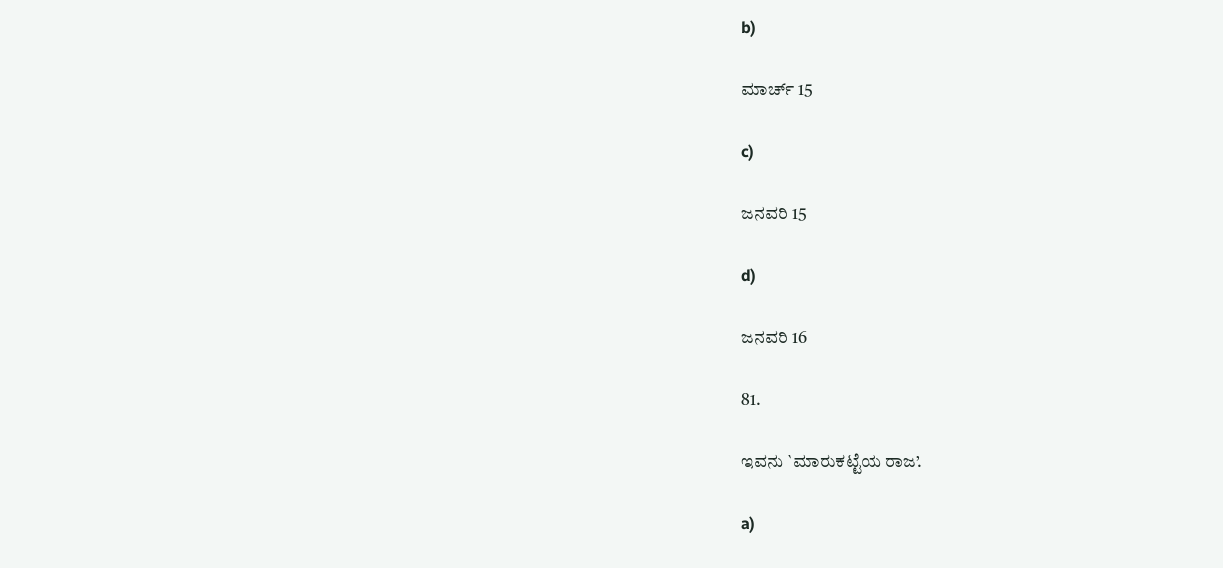b)

ಮಾರ್ಚ್ 15

c)

ಜನವರಿ 15

d)

ಜನವರಿ 16

81.

ಇವನು `ಮಾರುಕಟ್ಟೆಯ ರಾಜ’.

a)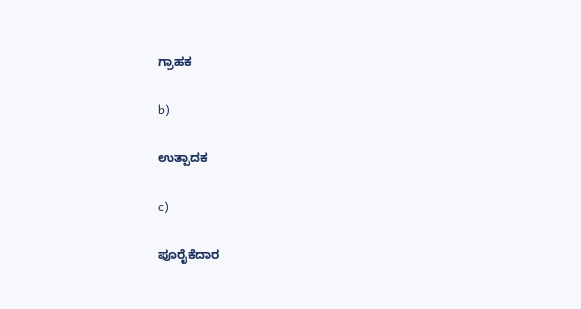ಗ್ರಾಹಕ

b)

ಉತ್ಪಾದಕ

c)

ಪೂರೈಕೆದಾರ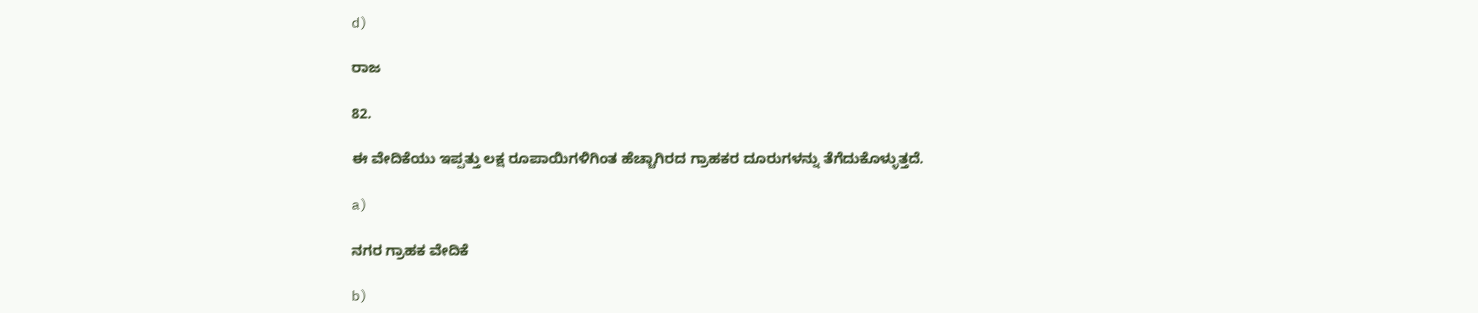d)

ರಾಜ

82.

ಈ ವೇದಿಕೆಯು ಇಪ್ಪತ್ತು ಲಕ್ಷ ರೂಪಾಯಿಗಳಿಗಿಂತ ಹೆಚ್ಚಾಗಿರದ ಗ್ರಾಹಕರ ದೂರುಗಳನ್ನು ತೆಗೆದುಕೊಳ್ಳುತ್ತದೆ.

a)

ನಗರ ಗ್ರಾಹಕ ವೇದಿಕೆ

b)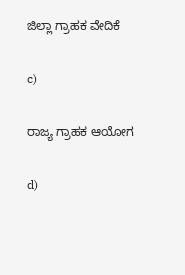ಜಿಲ್ಲಾ ಗ್ರಾಹಕ ವೇದಿಕೆ

c)

ರಾಜ್ಯ ಗ್ರಾಹಕ ಆಯೋಗ

d)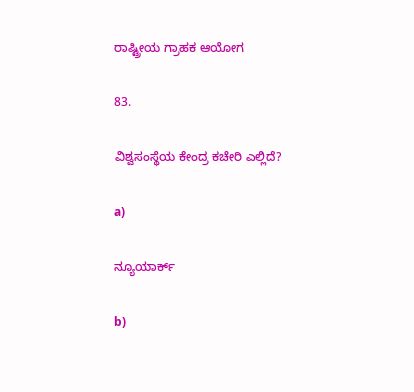ರಾಷ್ಟ್ರೀಯ ಗ್ರಾಹಕ ಆಯೋಗ

83.

ವಿಶ್ವಸಂಸ್ಥೆಯ ಕೇಂದ್ರ ಕಚೇರಿ ಎಲ್ಲಿದೆ?

a)

ನ್ಯೂಯಾರ್ಕ್

b)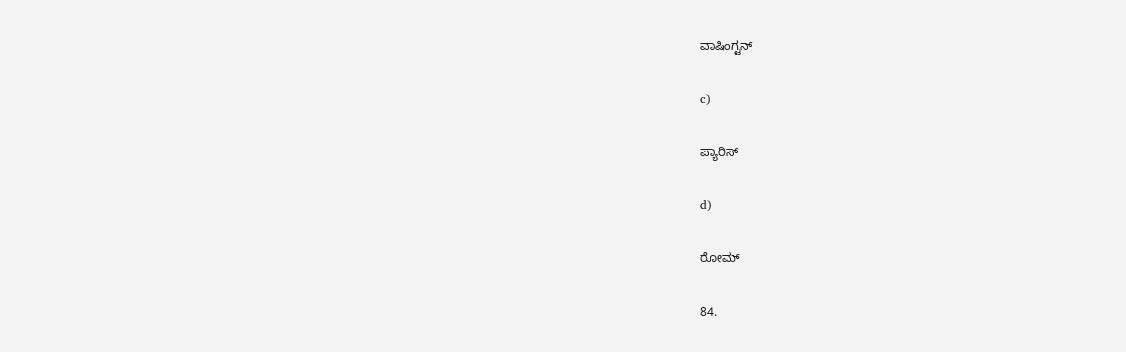ವಾಷಿಂಗ್ಟನ್

c)

ಪ್ಯಾರಿಸ್

d)

ರೋಮ್

84.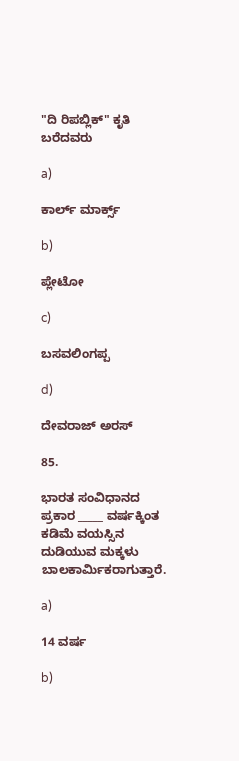"ದಿ ರಿಪಬ್ಲಿಕ್" ಕೃತಿ ಬರೆದವರು

a)

ಕಾರ್ಲ್ ಮಾರ್ಕ್ಸ್

b)

ಪ್ಲೇಟೋ

c)

ಬಸವಲಿಂಗಪ್ಪ

d)

ದೇವರಾಜ್ ಅರಸ್

85.

ಭಾರತ ಸಂವಿಧಾನದ ಪ್ರಕಾರ _____ ವರ್ಷಕ್ಕಿಂತ ಕಡಿಮೆ ವಯಸ್ಸಿನ ದುಡಿಯುವ ಮಕ್ಕಳು ಬಾಲಕಾರ್ಮಿಕರಾಗುತ್ತಾರೆ.

a)

14 ವರ್ಷ

b)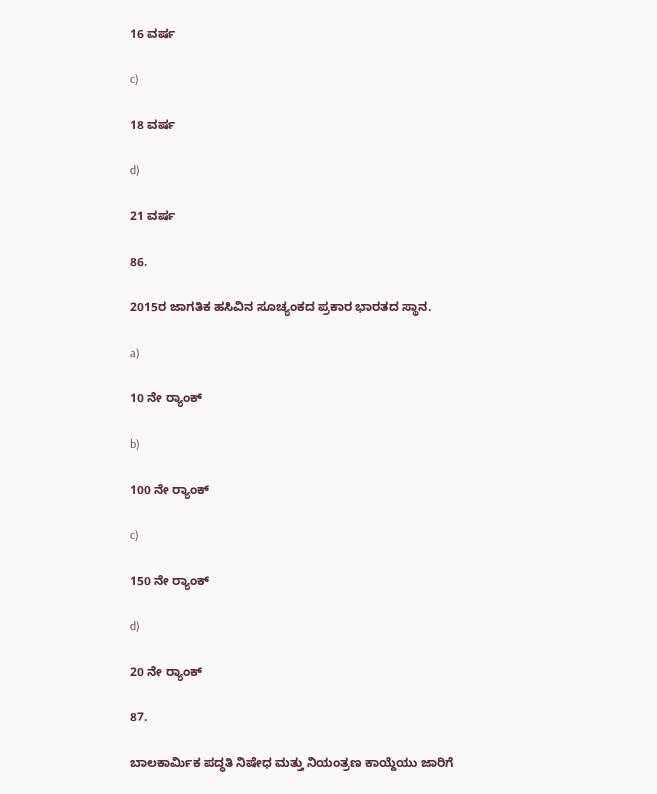16 ವರ್ಷ

c)

18 ವರ್ಷ

d)

21 ವರ್ಷ

86.

2015ರ ಜಾಗತಿಕ ಹಸಿವಿನ ಸೂಚ್ಯಂಕದ ಪ್ರಕಾರ ಭಾರತದ ಸ್ಥಾನ.

a)

10 ನೇ ರ‍್ಯಾಂಕ್

b)

100 ನೇ ರ‍್ಯಾಂಕ್

c)

150 ನೇ ರ‍್ಯಾಂಕ್

d)

20 ನೇ ರ‍್ಯಾಂಕ್

87.

ಬಾಲಕಾರ್ಮಿಕ ಪದ್ಧತಿ ನಿಷೇಧ ಮತ್ತು ನಿಯಂತ್ರಣ ಕಾಯ್ದೆಯು ಜಾರಿಗೆ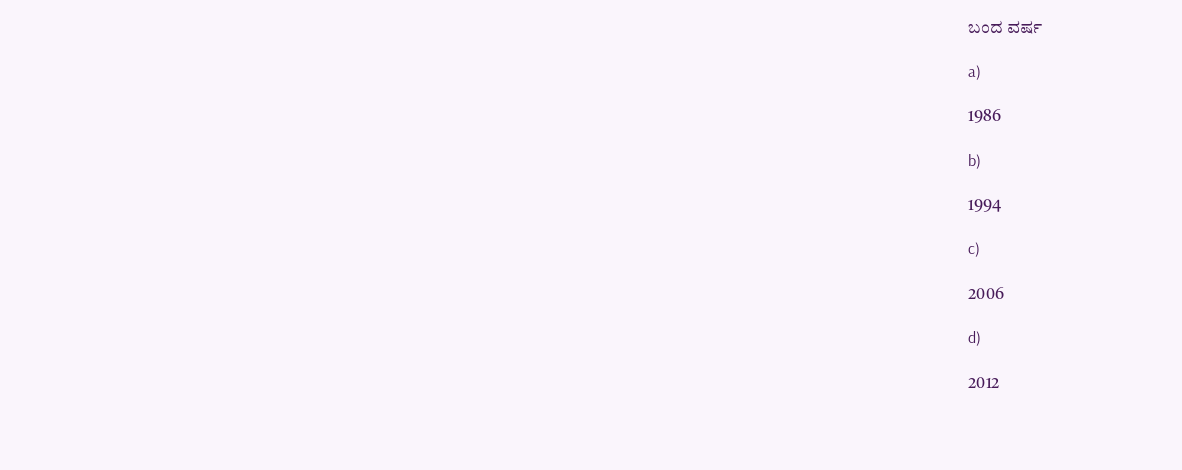ಬಂದ ವರ್ಷ

a)

1986

b)

1994

c)

2006

d)

2012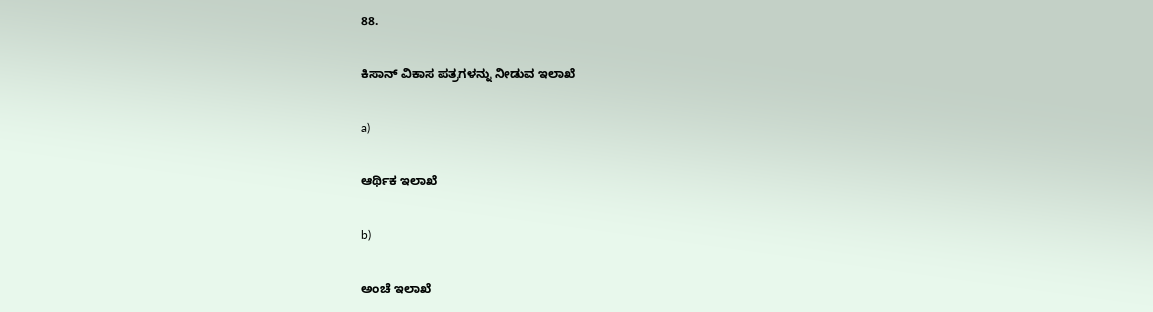88.

ಕಿಸಾನ್ ವಿಕಾಸ ಪತ್ರಗಳನ್ನು ನೀಡುವ ಇಲಾಖೆ

a)

ಆರ್ಥಿಕ ಇಲಾಖೆ

b)

ಅಂಚೆ ಇಲಾಖೆ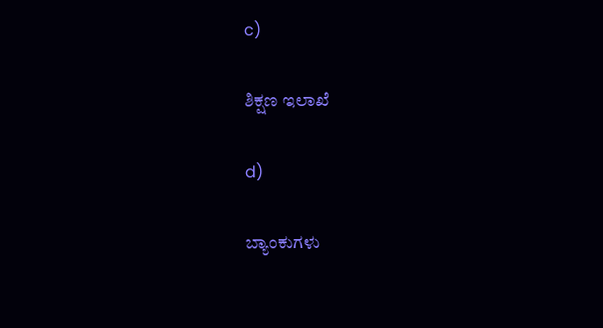c)

ಶಿಕ್ಷಣ ಇಲಾಖೆ

d)

ಬ್ಯಾಂಕುಗಳು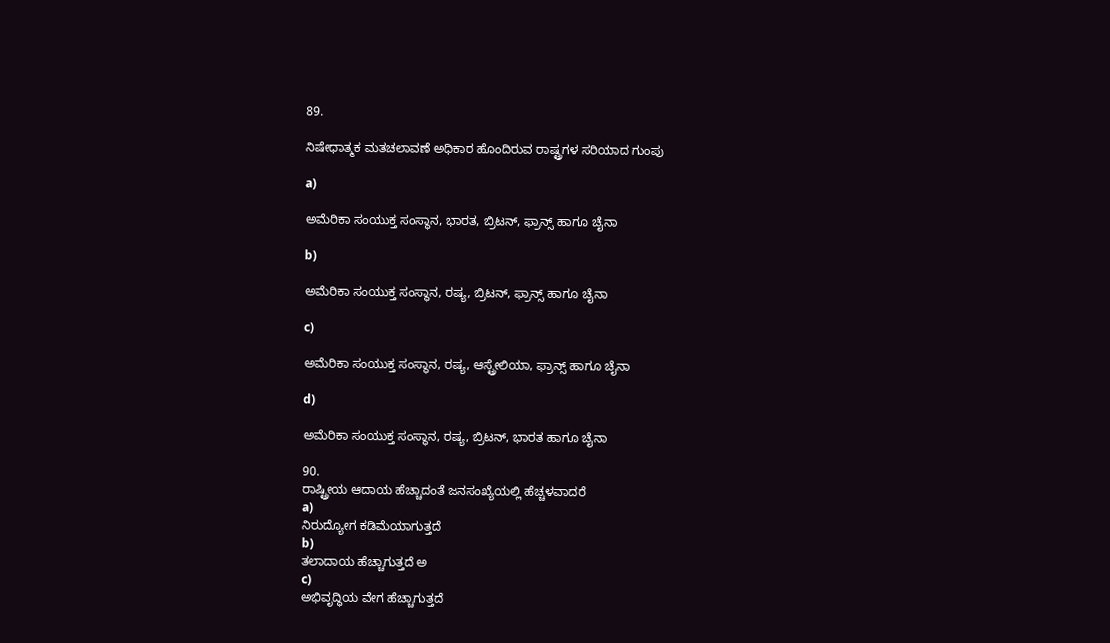89.

ನಿಷೇಧಾತ್ಮಕ ಮತಚಲಾವಣೆ ಅಧಿಕಾರ ಹೊಂದಿರುವ ರಾಷ್ಟ್ರಗಳ ಸರಿಯಾದ ಗುಂಪು

a)

ಅಮೆರಿಕಾ ಸಂಯುಕ್ತ ಸಂಸ್ಥಾನ, ಭಾರತ, ಬ್ರಿಟನ್, ಫ್ರಾನ್ಸ್ ಹಾಗೂ ಚೈನಾ

b)

ಅಮೆರಿಕಾ ಸಂಯುಕ್ತ ಸಂಸ್ಥಾನ, ರಷ್ಯ, ಬ್ರಿಟನ್, ಫ್ರಾನ್ಸ್ ಹಾಗೂ ಚೈನಾ

c)

ಅಮೆರಿಕಾ ಸಂಯುಕ್ತ ಸಂಸ್ಥಾನ, ರಷ್ಯ, ಆಸ್ಟ್ರೇಲಿಯಾ, ಫ್ರಾನ್ಸ್ ಹಾಗೂ ಚೈನಾ

d)

ಅಮೆರಿಕಾ ಸಂಯುಕ್ತ ಸಂಸ್ಥಾನ, ರಷ್ಯ, ಬ್ರಿಟನ್, ಭಾರತ ಹಾಗೂ ಚೈನಾ

90.
ರಾಷ್ಟ್ರೀಯ ಆದಾಯ ಹೆಚ್ಚಾದಂತೆ ಜನಸಂಖ್ಯೆಯಲ್ಲಿ ಹೆಚ್ಚಳವಾದರೆ
a)
ನಿರುದ್ಯೋಗ ಕಡಿಮೆಯಾಗುತ್ತದೆ
b)
ತಲಾದಾಯ ಹೆಚ್ಚಾಗುತ್ತದೆ ಅ
c)
ಅಭಿವೃದ್ಧಿಯ ವೇಗ ಹೆಚ್ಚಾಗುತ್ತದೆ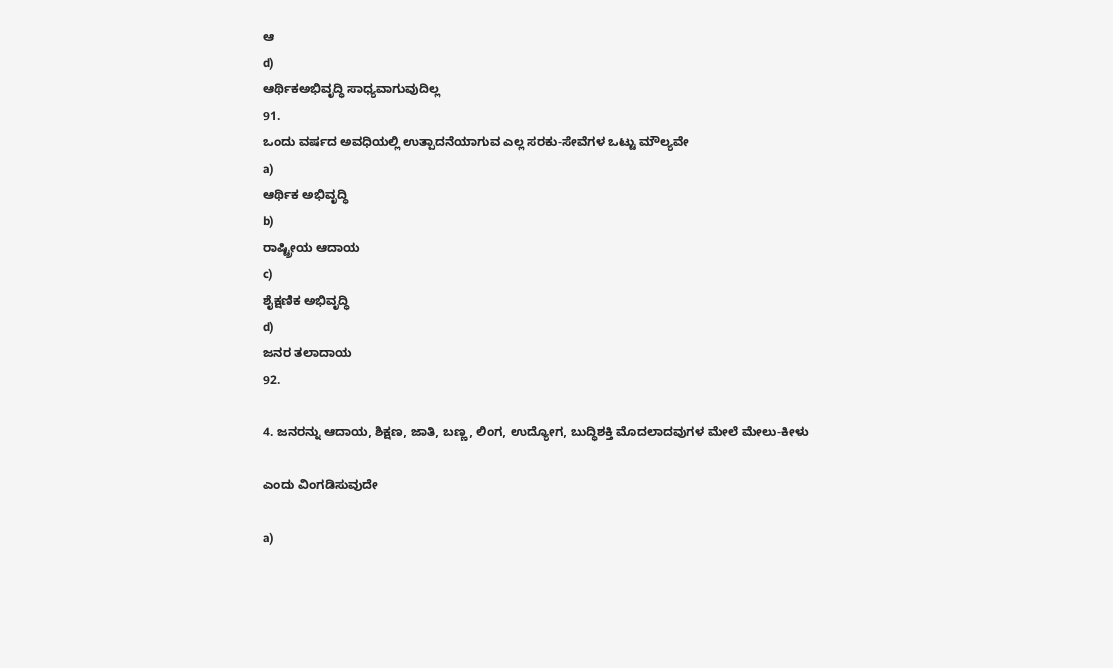ಆ
d)
ಆರ್ಥಿಕಅಭಿವೃದ್ಧಿ ಸಾಧ್ಯವಾಗುವುದಿಲ್ಲ
91.
ಒಂದು ವರ್ಷದ ಅವಧಿಯಲ್ಲಿ ಉತ್ಪಾದನೆಯಾಗುವ ಎಲ್ಲ ಸರಕು-ಸೇವೆಗಳ ಒಟ್ಟು ಮೌಲ್ಯವೇ
a)
ಆರ್ಥಿಕ ಅಭಿವೃದ್ಧಿ
b)
ರಾಷ್ಟ್ರೀಯ ಆದಾಯ
c)
ಶೈಕ್ಷಣಿಕ ಅಭಿವೃದ್ಧಿ
d)
ಜನರ ತಲಾದಾಯ
92.

4. ಜನರನ್ನು ಆದಾಯ, ಶಿಕ್ಷಣ, ಜಾತಿ, ಬಣ್ಣ, ಲಿಂಗ, ಉದ್ಯೋಗ, ಬುದ್ಧಿಶಕ್ತಿ ಮೊದಲಾದವುಗಳ ಮೇಲೆ ಮೇಲು-ಕೀಳು

ಎಂದು ವಿಂಗಡಿಸುವುದೇ

a)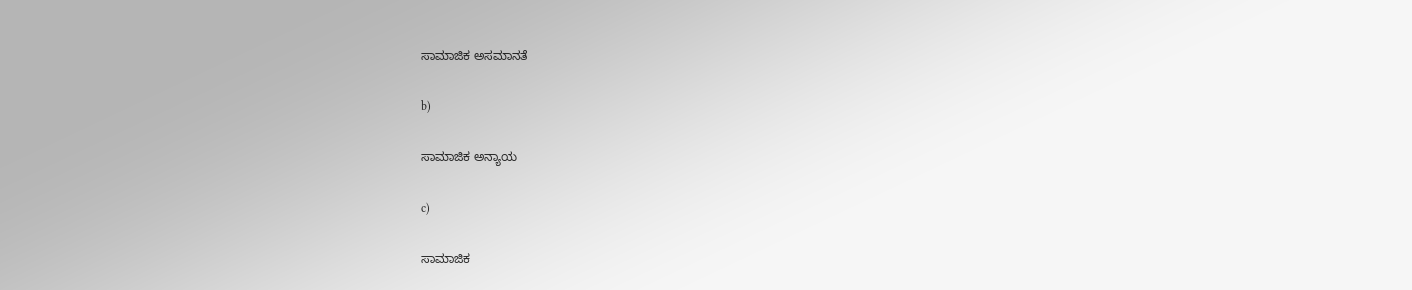ಸಾಮಾಜಿಕ ಅಸಮಾನತೆ

b)

ಸಾಮಾಜಿಕ ಅನ್ಯಾಯ

c)

ಸಾಮಾಜಿಕ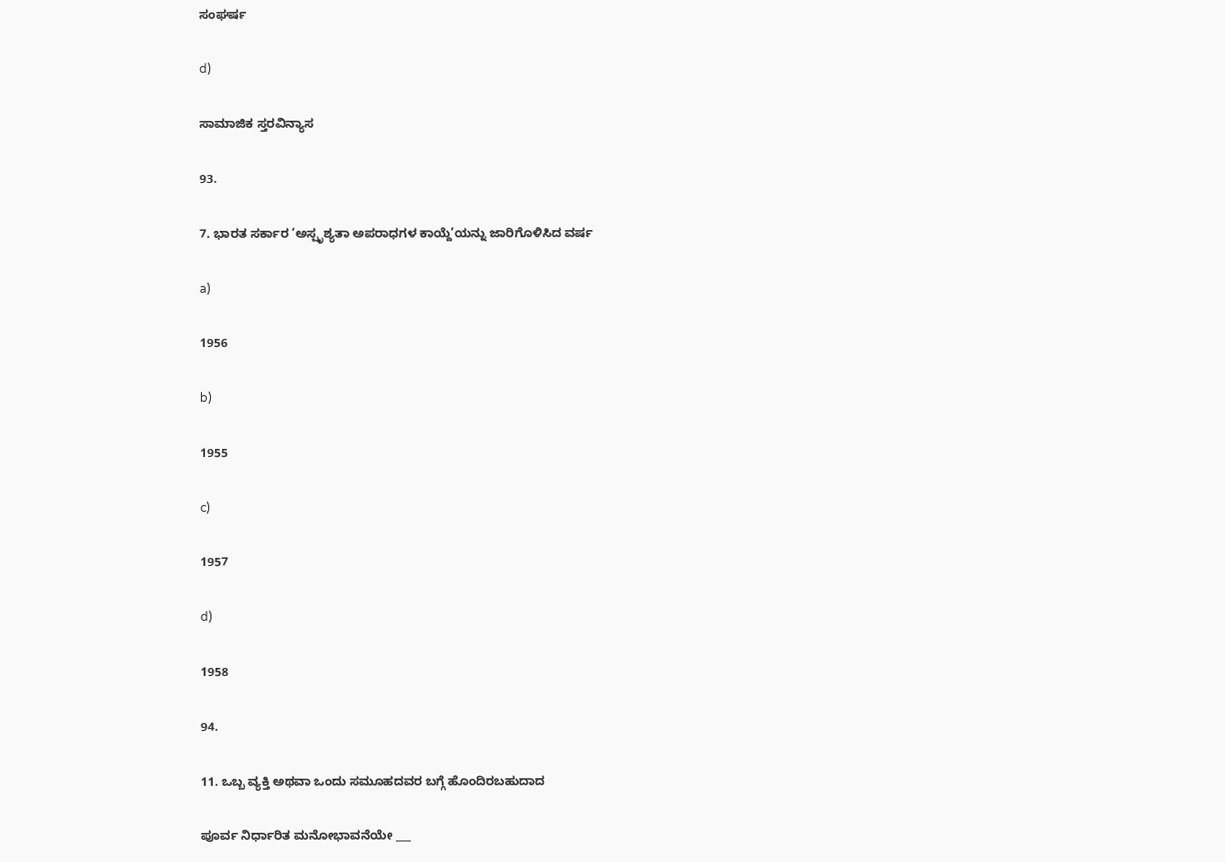ಸಂಘರ್ಷ

d)

ಸಾಮಾಜಿಕ ಸ್ತರವಿನ್ಯಾಸ

93.

7. ಭಾರತ ಸರ್ಕಾರ ‘ಅಸ್ಪೃಶ್ಯತಾ ಅಪರಾಧಗಳ ಕಾಯ್ದೆ’ಯನ್ನು ಜಾರಿಗೊಳಿಸಿದ ವರ್ಷ

a)

1956

b)

1955

c)

1957

d)

1958

94.

11. ಒಬ್ಬ ವ್ಯಕ್ತಿ ಅಥವಾ ಒಂದು ಸಮೂಹದವರ ಬಗ್ಗೆ ಹೊಂದಿರಬಹುದಾದ

ಪೂರ್ವ ನಿರ್ಧಾರಿತ ಮನೋಭಾವನೆಯೇ ___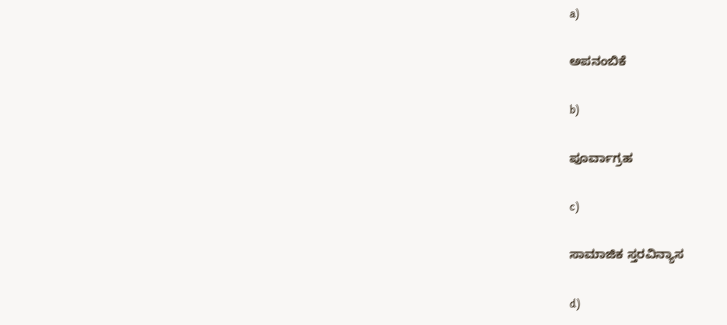a)

ಅಪನಂಬಿಕೆ

b)

ಪೂರ್ವಾಗ್ರಹ

c)

ಸಾಮಾಜಿಕ ಸ್ತರವಿನ್ಯಾಸ

d)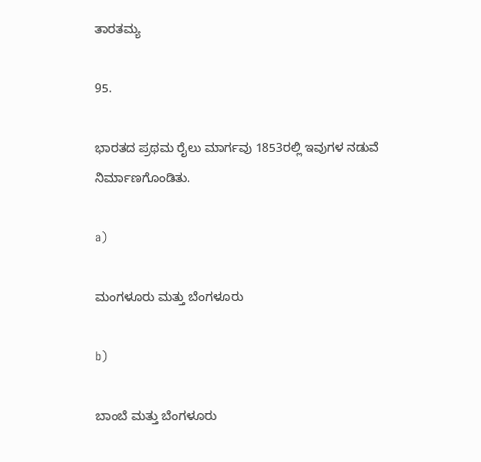ತಾರತಮ್ಯ

95.

ಭಾರತದ ಪ್ರಥಮ ರೈಲು ಮಾರ್ಗವು 1853ರಲ್ಲಿ ಇವುಗಳ ನಡುವೆ ನಿರ್ಮಾಣಗೊಂಡಿತು.

a)

ಮಂಗಳೂರು ಮತ್ತು ಬೆಂಗಳೂರು

b)

ಬಾಂಬೆ ಮತ್ತು ಬೆಂಗಳೂರು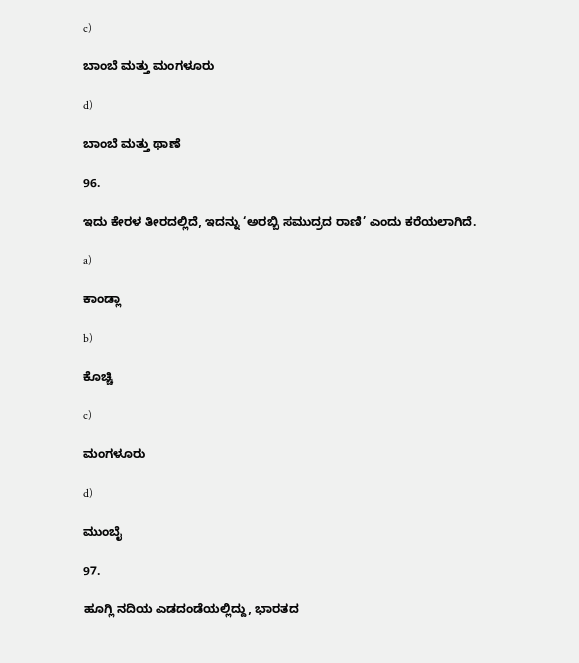c)

ಬಾಂಬೆ ಮತ್ತು ಮಂಗಳೂರು

d)

ಬಾಂಬೆ ಮತ್ತು ಥಾಣೆ

96.

ಇದು ಕೇರಳ ತೀರದಲ್ಲಿದೆ, ಇದನ್ನು ‘ಅರಬ್ಬಿ ಸಮುದ್ರದ ರಾಣಿ’ ಎಂದು ಕರೆಯಲಾಗಿದೆ.

a)

ಕಾಂಡ್ಲಾ

b)

ಕೊಚ್ಚಿ

c)

ಮಂಗಳೂರು

d)

ಮುಂಬೈ

97.

ಹೂಗ್ಲಿ ನದಿಯ ಎಡದಂಡೆಯಲ್ಲಿದ್ದು, ಭಾರತದ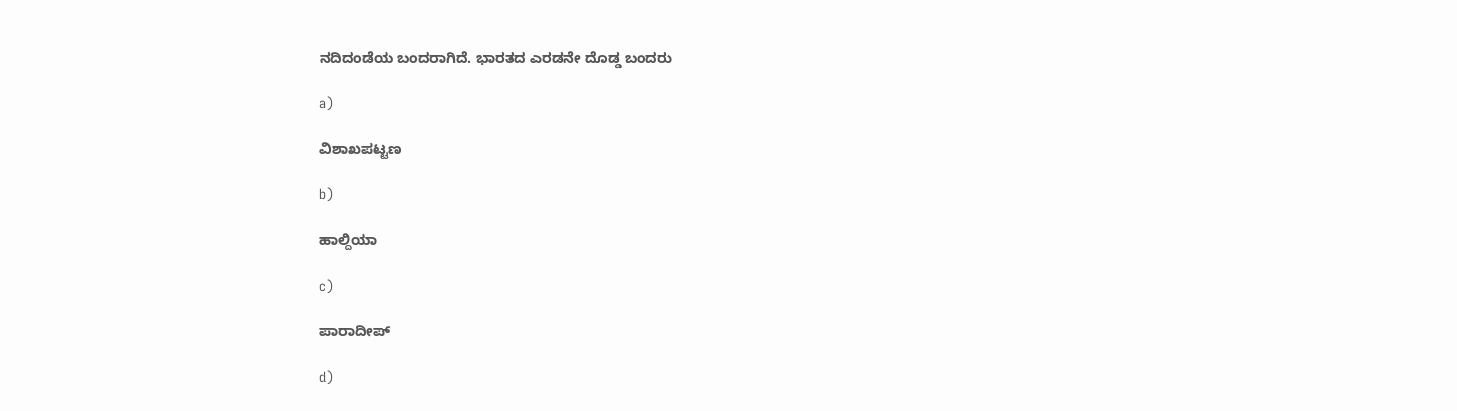ನದಿದಂಡೆಯ ಬಂದರಾಗಿದೆ. ಭಾರತದ ಎರಡನೇ ದೊಡ್ಡ ಬಂದರು

a)

ವಿಶಾಖಪಟ್ಟಣ

b)

ಹಾಲ್ದಿಯಾ

c)

ಪಾರಾದೀಪ್

d)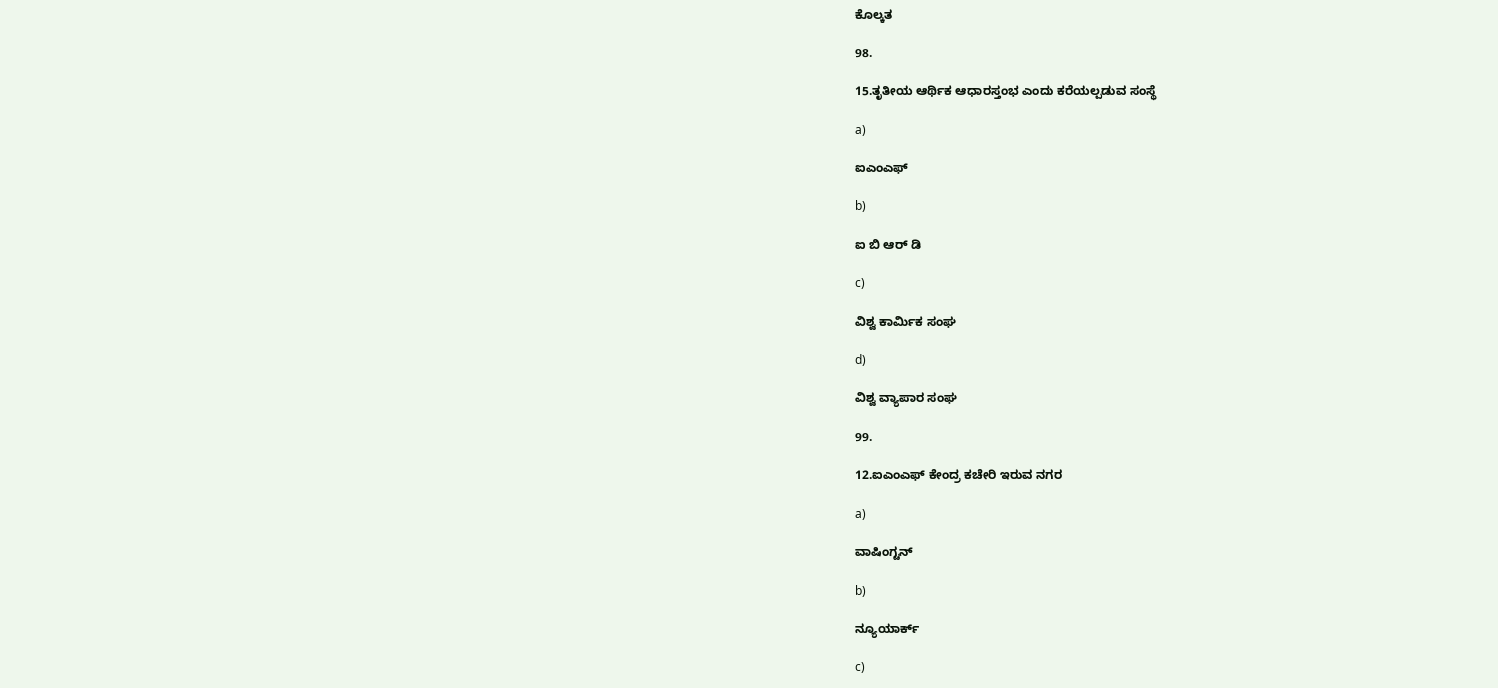ಕೊಲ್ಕತ

98.

15.ತೃತೀಯ ಆರ್ಥಿಕ ಆಧಾರಸ್ತಂಭ ಎಂದು ಕರೆಯಲ್ಪಡುವ ಸಂಸ್ಥೆ

a)

ಐಎಂಎಫ್

b)

ಐ ಬಿ ಆರ್ ಡಿ

c)

ವಿಶ್ವ ಕಾರ್ಮಿಕ ಸಂಘ

d)

ವಿಶ್ವ ವ್ಯಾಪಾರ ಸಂಘ

99.

12.ಐಎಂಎಫ್ ಕೇಂದ್ರ ಕಚೇರಿ ಇರುವ ನಗರ

a)

ವಾಷಿಂಗ್ಟನ್

b)

ನ್ಯೂಯಾರ್ಕ್

c)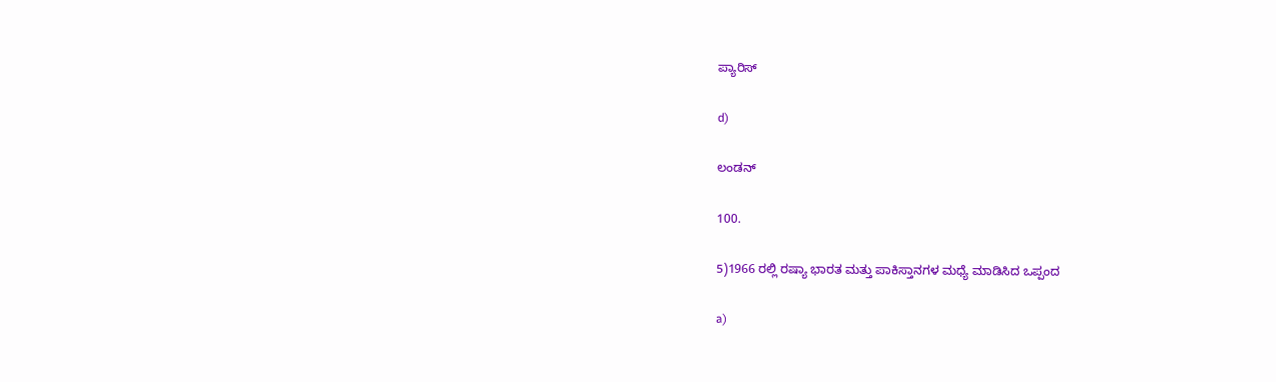ಪ್ಯಾರಿಸ್

d)

ಲಂಡನ್

100.

5)1966 ರಲ್ಲಿ ರಷ್ಯಾ ಭಾರತ ಮತ್ತು ಪಾಕಿಸ್ತಾನಗಳ ಮಧ್ಯೆ ಮಾಡಿಸಿದ ಒಪ್ಪಂದ

a)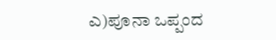ಎ)ಪೂನಾ ಒಪ್ಪಂದ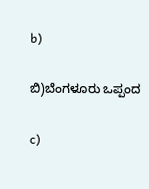b)

ಬಿ)ಬೆಂಗಳೂರು ಒಪ್ಪಂದ

c)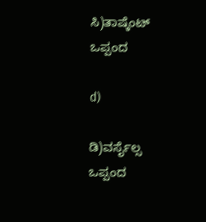ಸಿ)ತಾಷ್ಕೆಂಟ್ ಒಪ್ಪಂದ

d)

ಡಿ)ವರ್ಸೈಲ್ಸ ಒಪ್ಪಂದ